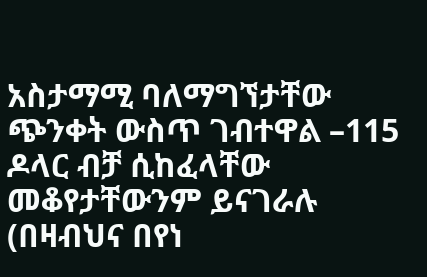አስታማሚ ባለማግኘታቸው ጭንቀት ውስጥ ገብተዋል –115 ዶላር ብቻ ሲከፈላቸው መቆየታቸውንም ይናገራሉ (በዛብህና በየነ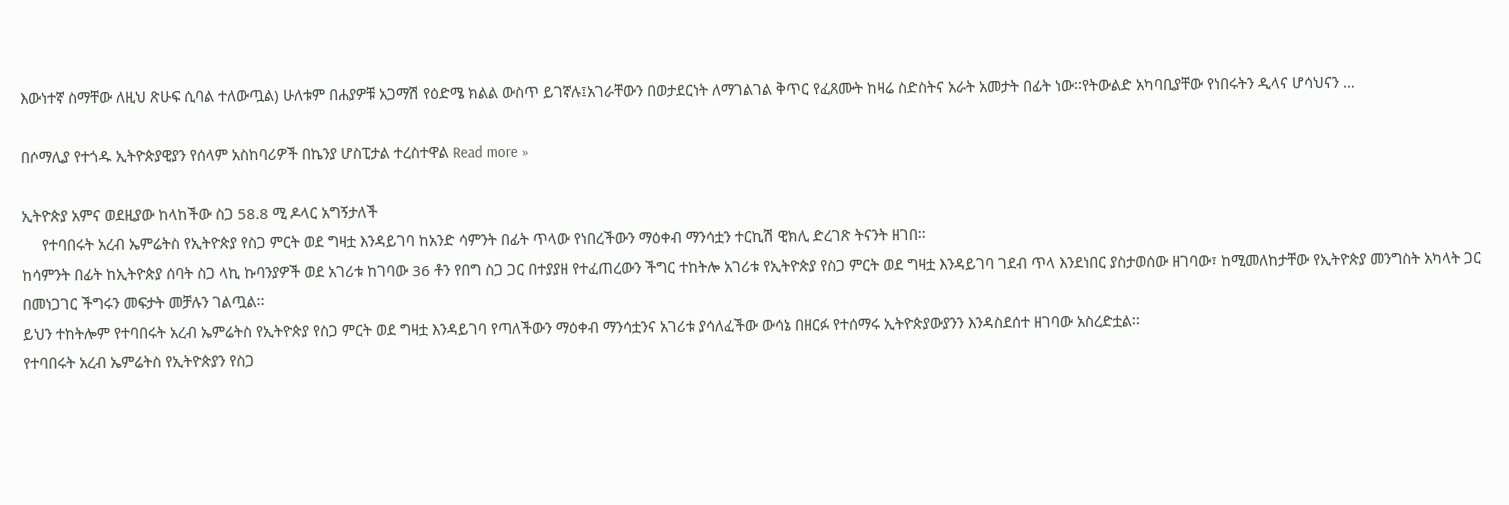እውነተኛ ስማቸው ለዚህ ጽሁፍ ሲባል ተለውጧል) ሁለቱም በሐያዎቹ አጋማሽ የዕድሜ ክልል ውስጥ ይገኛሉ፤አገራቸውን በወታደርነት ለማገልገል ቅጥር የፈጸሙት ከዛሬ ስድስትና አራት አመታት በፊት ነው፡፡የትውልድ አካባቢያቸው የነበሩትን ዲላና ሆሳህናን …

በሶማሊያ የተጎዱ ኢትዮጵያዊያን የሰላም አስከባሪዎች በኬንያ ሆስፒታል ተረስተዋል Read more »

ኢትዮጵያ አምና ወደዚያው ከላከችው ስጋ 58.8 ሚ ዶላር አግኝታለች
     የተባበሩት አረብ ኤምሬትስ የኢትዮጵያ የስጋ ምርት ወደ ግዛቷ እንዳይገባ ከአንድ ሳምንት በፊት ጥላው የነበረችውን ማዕቀብ ማንሳቷን ተርኪሽ ዊክሊ ድረገጽ ትናንት ዘገበ፡፡
ከሳምንት በፊት ከኢትዮጵያ ሰባት ስጋ ላኪ ኩባንያዎች ወደ አገሪቱ ከገባው 36 ቶን የበግ ስጋ ጋር በተያያዘ የተፈጠረውን ችግር ተከትሎ አገሪቱ የኢትዮጵያ የስጋ ምርት ወደ ግዛቷ እንዳይገባ ገደብ ጥላ እንደነበር ያስታወሰው ዘገባው፣ ከሚመለከታቸው የኢትዮጵያ መንግስት አካላት ጋር በመነጋገር ችግሩን መፍታት መቻሉን ገልጧል፡፡
ይህን ተከትሎም የተባበሩት አረብ ኤምሬትስ የኢትዮጵያ የስጋ ምርት ወደ ግዛቷ እንዳይገባ የጣለችውን ማዕቀብ ማንሳቷንና አገሪቱ ያሳለፈችው ውሳኔ በዘርፉ የተሰማሩ ኢትዮጵያውያንን እንዳስደሰተ ዘገባው አስረድቷል፡፡
የተባበሩት አረብ ኤምሬትስ የኢትዮጵያን የስጋ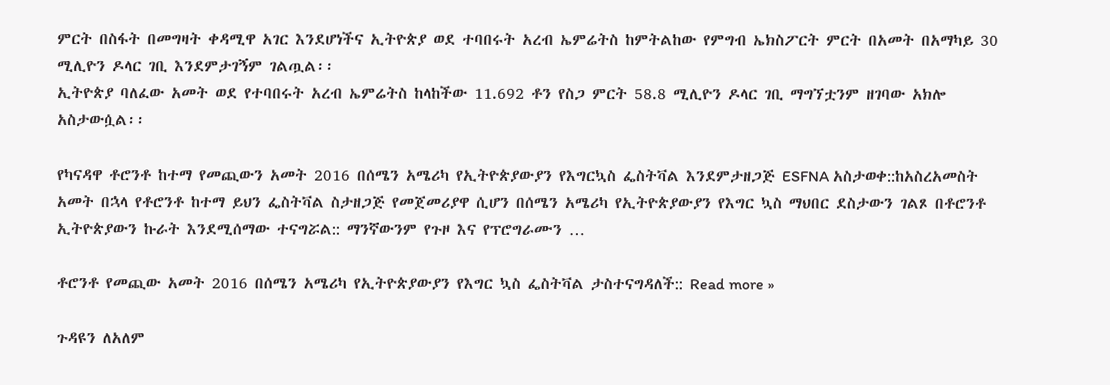ምርት በስፋት በመግዛት ቀዳሚዋ አገር እንደሆነችና ኢትዮጵያ ወደ ተባበሩት አረብ ኤምሬትስ ከምትልከው የምግብ ኤክስፖርት ምርት በአመት በአማካይ 30 ሚሊዮን ዶላር ገቢ እንደምታገኝም ገልጧል፡፡
ኢትዮጵያ ባለፈው አመት ወደ የተባበሩት አረብ ኤምሬትስ ከላከችው 11.692 ቶን የስጋ ምርት 58.8 ሚሊዮን ዶላር ገቢ ማግኘቷንም ዘገባው አክሎ አስታውሷል፡፡

የካናዳዋ ቶሮንቶ ከተማ የመጪውን አመት 2016 በሰሜን አሜሪካ የኢትዮጵያውያን የእግርኳስ ፌስትቫል እንደምታዘጋጅ ESFNA አስታወቀ::ከአስረአመስት አመት በኋላ የቶሮንቶ ከተማ ይህን ፌስትቫል ስታዘጋጅ የመጀመሪያዋ ሲሆን በሰሜን አሜሪካ የኢትዮጵያውያን የእግር ኳስ ማህበር ደስታውን ገልጾ በቶሮንቶ ኢትዮጵያውን ኩራት እንደሚሰማው ተናግሯል:: ማንኛውንም የጉዞ እና የፕሮግራሙን …

ቶሮንቶ የመጪው አመት 2016 በሰሜን አሜሪካ የኢትዮጵያውያን የእግር ኳስ ፌስትቫል ታስተናግዳለች:: Read more »

ጉዳዩን ለአለም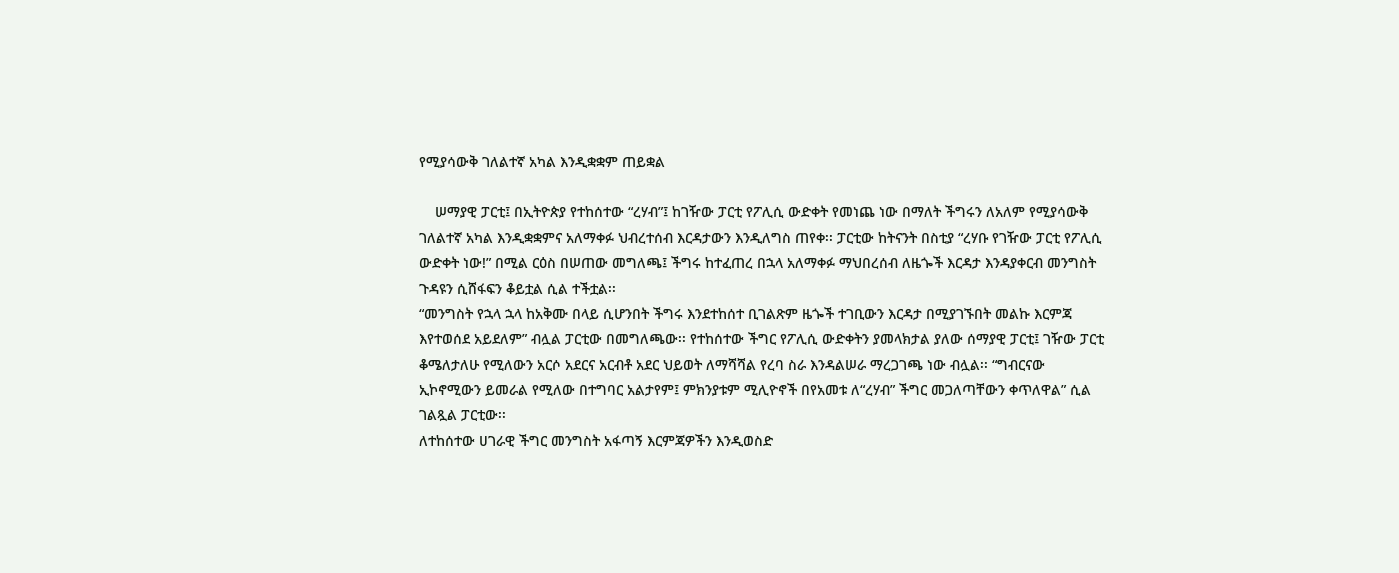የሚያሳውቅ ገለልተኛ አካል እንዲቋቋም ጠይቋል

    ሠማያዊ ፓርቲ፤ በኢትዮጵያ የተከሰተው “ረሃብ”፤ ከገዥው ፓርቲ የፖሊሲ ውድቀት የመነጨ ነው በማለት ችግሩን ለአለም የሚያሳውቅ ገለልተኛ አካል እንዲቋቋምና አለማቀፉ ህብረተሰብ እርዳታውን እንዲለግስ ጠየቀ፡፡ ፓርቲው ከትናንት በስቲያ “ረሃቡ የገዥው ፓርቲ የፖሊሲ ውድቀት ነው!” በሚል ርዕስ በሠጠው መግለጫ፤ ችግሩ ከተፈጠረ በኋላ አለማቀፉ ማህበረሰብ ለዜጐች እርዳታ እንዳያቀርብ መንግስት ጉዳዩን ሲሸፋፍን ቆይቷል ሲል ተችቷል፡፡
“መንግስት የኋላ ኋላ ከአቅሙ በላይ ሲሆንበት ችግሩ እንደተከሰተ ቢገልጽም ዜጐች ተገቢውን እርዳታ በሚያገኙበት መልኩ እርምጃ እየተወሰደ አይደለም” ብሏል ፓርቲው በመግለጫው፡፡ የተከሰተው ችግር የፖሊሲ ውድቀትን ያመላክታል ያለው ሰማያዊ ፓርቲ፤ ገዥው ፓርቲ ቆሜለታለሁ የሚለውን አርሶ አደርና አርብቶ አደር ህይወት ለማሻሻል የረባ ስራ እንዳልሠራ ማረጋገጫ ነው ብሏል፡፡ “ግብርናው ኢኮኖሚውን ይመራል የሚለው በተግባር አልታየም፤ ምክንያቱም ሚሊዮኖች በየአመቱ ለ“ረሃብ” ችግር መጋለጣቸውን ቀጥለዋል” ሲል ገልጿል ፓርቲው፡፡
ለተከሰተው ሀገራዊ ችግር መንግስት አፋጣኝ እርምጃዎችን እንዲወስድ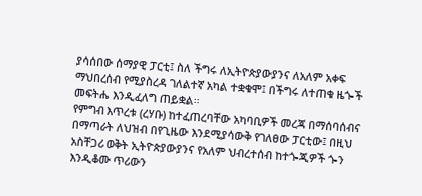ያሳሰበው ሰማያዊ ፓርቲ፤ ስለ ችግሩ ለኢትዮጵያውያንና ለአለም አቀፍ ማህበረሰብ የሚያስረዳ ገለልተኛ አካል ተቋቁሞ፤ በችግሩ ለተጠቁ ዜጐች መፍትሔ እንዲፈለግ ጠይቋል፡፡
የምግብ እጥረቱ (ረሃቡ) ከተፈጠረባቸው አካባቢዎች መረጃ በማሰባሰብና በማጣራት ለህዝብ በየጊዜው እንደሚያሳውቅ የገለፀው ፓርቲው፤ በዚህ አስቸጋሪ ወቅት ኢትዮጵያውያንና የአለም ህብረተሰብ ከተጐጂዎች ጐን እንዲቆሙ ጥሪውን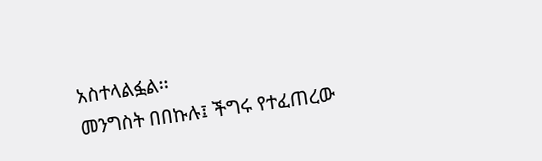አስተላልፏል፡፡
መንግስት በበኩሉ፤ ችግሩ የተፈጠረው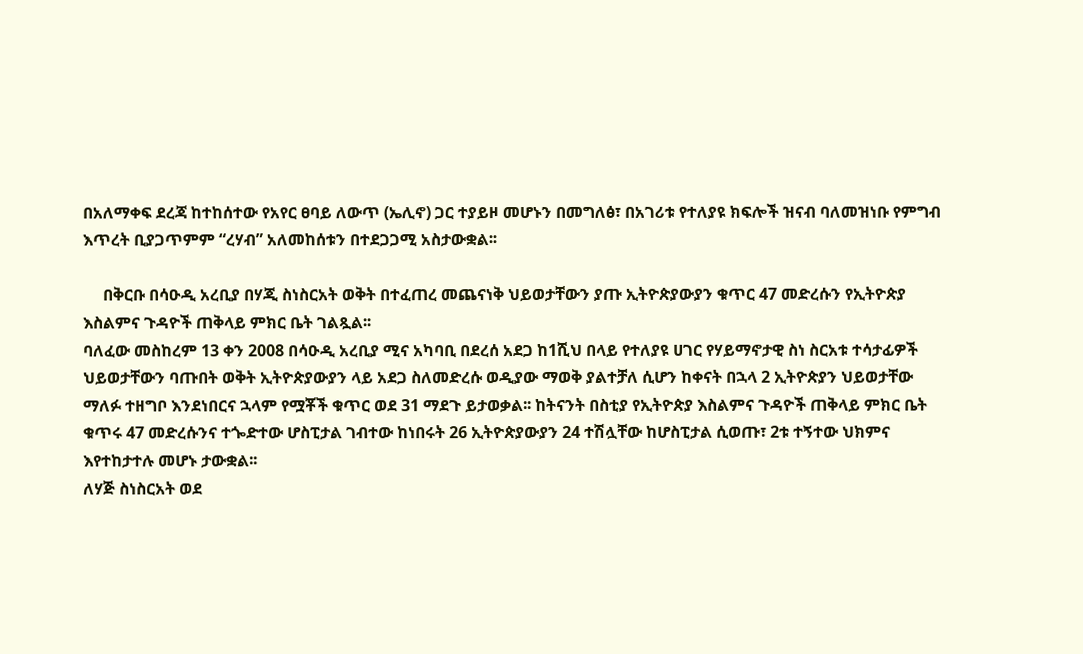በአለማቀፍ ደረጃ ከተከሰተው የአየር ፀባይ ለውጥ (ኤሊኖ) ጋር ተያይዞ መሆኑን በመግለፅ፣ በአገሪቱ የተለያዩ ክፍሎች ዝናብ ባለመዝነቡ የምግብ እጥረት ቢያጋጥምም “ረሃብ” አለመከሰቱን በተደጋጋሚ አስታውቋል፡፡

     በቅርቡ በሳዑዲ አረቢያ በሃጂ ስነስርአት ወቅት በተፈጠረ መጨናነቅ ህይወታቸውን ያጡ ኢትዮጵያውያን ቁጥር 47 መድረሱን የኢትዮጵያ እስልምና ጉዳዮች ጠቅላይ ምክር ቤት ገልጿል፡፡
ባለፈው መስከረም 13 ቀን 2008 በሳዑዲ አረቢያ ሚና አካባቢ በደረሰ አደጋ ከ1ሺህ በላይ የተለያዩ ሀገር የሃይማኖታዊ ስነ ስርአቱ ተሳታፊዎች ህይወታቸውን ባጡበት ወቅት ኢትዮጵያውያን ላይ አደጋ ስለመድረሱ ወዲያው ማወቅ ያልተቻለ ሲሆን ከቀናት በኋላ 2 ኢትዮጵያን ህይወታቸው ማለፉ ተዘግቦ እንደነበርና ኋላም የሟቾች ቁጥር ወደ 31 ማደጉ ይታወቃል፡፡ ከትናንት በስቲያ የኢትዮጵያ እስልምና ጉዳዮች ጠቅላይ ምክር ቤት ቁጥሩ 47 መድረሱንና ተጐድተው ሆስፒታል ገብተው ከነበሩት 26 ኢትዮጵያውያን 24 ተሽሏቸው ከሆስፒታል ሲወጡ፣ 2ቱ ተኝተው ህክምና እየተከታተሉ መሆኑ ታውቋል፡፡
ለሃጅ ስነስርአት ወደ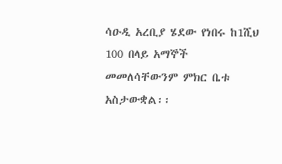ሳዑዲ አረቢያ ሄደው የነበሩ ከ1ሺህ 100 በላይ አማኞች መመለሳቸውንም ምክር ቤቱ አስታውቋል፡፡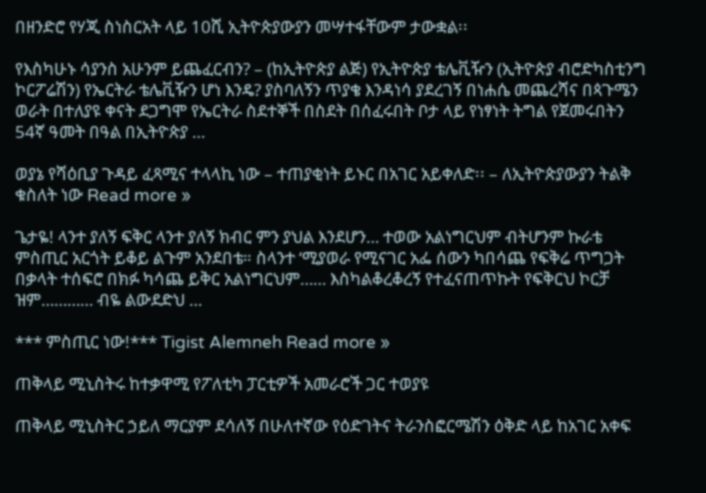በዘንድሮ የሃጂ ስነስርአት ላይ 10ሺ ኢትዮጵያውያን መሣተፋቸውም ታውቋል፡፡

የእስካሁኑ ሳያንስ አሁንም ይጨፈርብን? – (ከኢትዮጵያ ልጅ) የኢትዮጵያ ቴሌቪዥን (ኢትዮጵያ ብሮድካስቲንግ ኮርፖሬሽን) የኤርትራ ቴሌቪዥን ሆነ እንዴ? ያስባለኝን ጥያቄ እንዳነሳ ያደረገኝ በነሐሴ መጨረሻና በጳጉሜን ወራት በተለያዩ ቀናት ደጋግሞ የኤርትራ ስደተኞች በስደት በሰፈሩበት ቦታ ላይ የነፃነት ትግል የጀመሩበትን 54ኛ ዓመት በዓል በኢትዮጵያ …

ወያኔ የሻዕቢያ ጉዳይ ፈጻሚና ተላላኪ ነው – ተጠያቂነት ይኑር በአገር አይቀለድ፡፡ – ለኢትዮጵያውያን ትልቅ ቁስለት ነው Read more »

ጌታዬ! ላንተ ያለኝ ፍቅር ላንተ ያለኝ ክብር ምን ያህል እንደሆን… ተወው አልነግርህም ብትሆንም ኩራቴ ምስጢር አርጎት ይቆይ ልጉም አንደበቴ። ስላንተ ‘ሚያወራ የሚናገር አፌ ሰውን ካበሳጨ የፍቅሬ ጥግጋት በቃላት ተሰፍሮ በክፉ ካሳጨ ይቅር አልነግርህም…… እስካልቆረቆረኝ የተፈናጠጥኩት የፍቅርህ ኮርቻ ዝም………… ብዬ ልውደድህ …

*** ምስጢር ነው!*** Tigist Alemneh Read more »

ጠቅላይ ሚኒስትሩ ከተቃዋሚ የፖለቲካ ፓርቲዎች አመራሮች ጋር ተወያዩ

ጠቅላይ ሚኒስትር ኃይለ ማርያም ደሳለኝ በሁለተኛው የዕድገትና ትራንስፎርሜሽን ዕቅድ ላይ ከአገር አቀፍ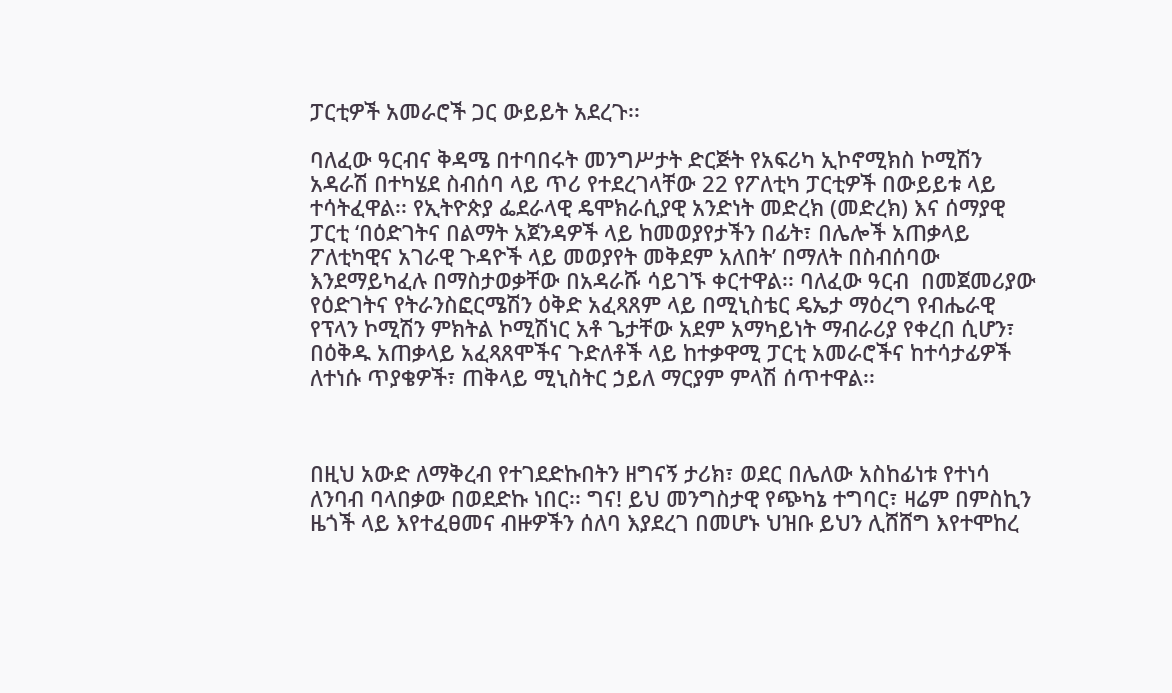ፓርቲዎች አመራሮች ጋር ውይይት አደረጉ፡፡

ባለፈው ዓርብና ቅዳሜ በተባበሩት መንግሥታት ድርጅት የአፍሪካ ኢኮኖሚክስ ኮሚሽን አዳራሽ በተካሄደ ስብሰባ ላይ ጥሪ የተደረገላቸው 22 የፖለቲካ ፓርቲዎች በውይይቱ ላይ ተሳትፈዋል፡፡ የኢትዮጵያ ፌደራላዊ ዴሞክራሲያዊ አንድነት መድረክ (መድረክ) እና ሰማያዊ ፓርቲ ‘በዕድገትና በልማት አጀንዳዎች ላይ ከመወያየታችን በፊት፣ በሌሎች አጠቃላይ ፖለቲካዊና አገራዊ ጉዳዮች ላይ መወያየት መቅደም አለበት’ በማለት በስብሰባው እንደማይካፈሉ በማስታወቃቸው በአዳራሹ ሳይገኙ ቀርተዋል፡፡ ባለፈው ዓርብ  በመጀመሪያው የዕድገትና የትራንስፎርሜሽን ዕቅድ አፈጻጸም ላይ በሚኒስቴር ዴኤታ ማዕረግ የብሔራዊ የፕላን ኮሚሽን ምክትል ኮሚሽነር አቶ ጌታቸው አደም አማካይነት ማብራሪያ የቀረበ ሲሆን፣ በዕቅዱ አጠቃላይ አፈጻጸሞችና ጉድለቶች ላይ ከተቃዋሚ ፓርቲ አመራሮችና ከተሳታፊዎች ለተነሱ ጥያቄዎች፣ ጠቅላይ ሚኒስትር ኃይለ ማርያም ምላሽ ሰጥተዋል፡፡



በዚህ አውድ ለማቅረብ የተገደድኩበትን ዘግናኝ ታሪክ፣ ወደር በሌለው አስከፊነቱ የተነሳ ለንባብ ባላበቃው በወደድኩ ነበር፡፡ ግና! ይህ መንግስታዊ የጭካኔ ተግባር፣ ዛሬም በምስኪን ዜጎች ላይ እየተፈፀመና ብዙዎችን ሰለባ እያደረገ በመሆኑ ህዝቡ ይህን ሊሸሸግ እየተሞከረ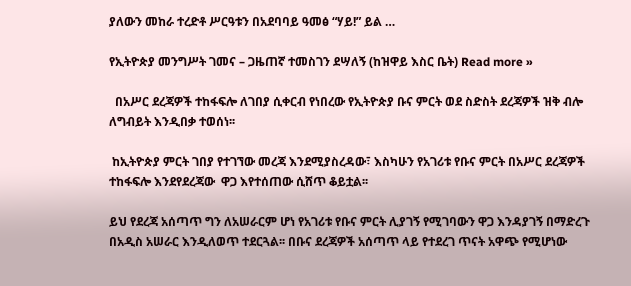ያለውን መከራ ተረድቶ ሥርዓቱን በአደባባይ ዓመፅ “ሃይ!” ይል …

የኢትዮጵያ መንግሥት ገመና – ጋዜጠኛ ተመስገን ደሣለኝ (ከዝዋይ እስር ቤት) Read more »

  በአሥር ደረጃዎች ተከፋፍሎ ለገበያ ሲቀርብ የነበረው የኢትዮጵያ ቡና ምርት ወደ ስድስት ደረጃዎች ዝቅ ብሎ ለግብይት እንዲበቃ ተወሰነ፡፡

 ከኢትዮጵያ ምርት ገበያ የተገኘው መረጃ እንደሚያስረዳው፣ እስካሁን የአገሪቱ የቡና ምርት በአሥር ደረጃዎች ተከፋፍሎ እንደየደረጃው  ዋጋ እየተሰጠው ሲሸጥ ቆይቷል፡፡

ይህ የደረጃ አሰጣጥ ግን ለአሠራርም ሆነ የአገሪቱ የቡና ምርት ሊያገኝ የሚገባውን ዋጋ እንዳያገኝ በማድረጉ በአዲስ አሠራር እንዲለወጥ ተደርጓል፡፡ በቡና ደረጃዎች አሰጣጥ ላይ የተደረገ ጥናት አዋጭ የሚሆነው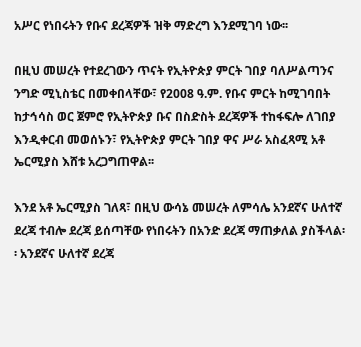አሥር የነበሩትን የቡና ደረጃዎች ዝቅ ማድረግ እንደሚገባ ነው፡፡

በዚህ መሠረት የተደረገውን ጥናት የኢትዮጵያ ምርት ገበያ ባለሥልጣንና ንግድ ሚኒስቴር በመቀበላቸው፣ የ2008 ዓ.ም. የቡና ምርት ከሚገባበት ከታኅሳስ ወር ጀምሮ የኢትዮጵያ ቡና በስድስት ደረጃዎች ተከፋፍሎ ለገበያ እንዲቀርብ መወሰኑን፣ የኢትዮጵያ ምርት ገበያ ዋና ሥራ አስፈጻሚ አቶ ኤርሚያስ እሸቱ አረጋግጠዋል፡፡

እንደ አቶ ኤርሚያስ ገለጻ፣ በዚህ ውሳኔ መሠረት ለምሳሌ አንደኛና ሁለተኛ ደረጃ ተብሎ ደረጃ ይሰጣቸው የነበሩትን በአንድ ደረጃ ማጠቃለል ያስችላል፡፡ አንደኛና ሁለተኛ ደረጃ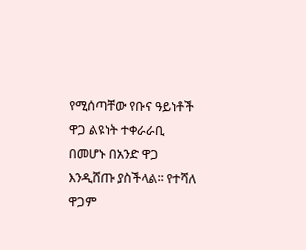የሚሰጣቸው የቡና ዓይነቶች ዋጋ ልዩነት ተቀራራቢ በመሆኑ በአንድ ዋጋ እንዲሸጡ ያስችላል፡፡ የተሻለ ዋጋም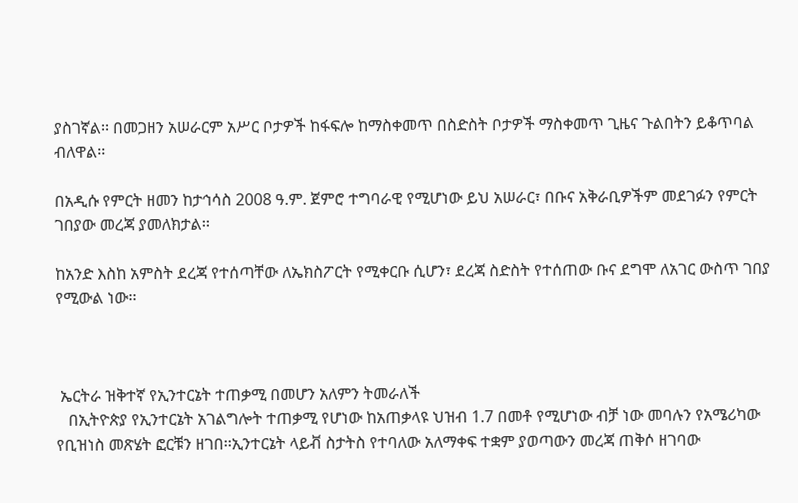ያስገኛል፡፡ በመጋዘን አሠራርም አሥር ቦታዎች ከፋፍሎ ከማስቀመጥ በስድስት ቦታዎች ማስቀመጥ ጊዜና ጉልበትን ይቆጥባል ብለዋል፡፡

በአዲሱ የምርት ዘመን ከታኅሳስ 2008 ዓ.ም. ጀምሮ ተግባራዊ የሚሆነው ይህ አሠራር፣ በቡና አቅራቢዎችም መደገፉን የምርት ገበያው መረጃ ያመለክታል፡፡

ከአንድ እስከ አምስት ደረጃ የተሰጣቸው ለኤክስፖርት የሚቀርቡ ሲሆን፣ ደረጃ ስድስት የተሰጠው ቡና ደግሞ ለአገር ውስጥ ገበያ የሚውል ነው፡፡



 ኤርትራ ዝቅተኛ የኢንተርኔት ተጠቃሚ በመሆን አለምን ትመራለች
   በኢትዮጵያ የኢንተርኔት አገልግሎት ተጠቃሚ የሆነው ከአጠቃላዩ ህዝብ 1.7 በመቶ የሚሆነው ብቻ ነው መባሉን የአሜሪካው የቢዝነስ መጽሄት ፎርቹን ዘገበ፡፡ኢንተርኔት ላይቭ ስታትስ የተባለው አለማቀፍ ተቋም ያወጣውን መረጃ ጠቅሶ ዘገባው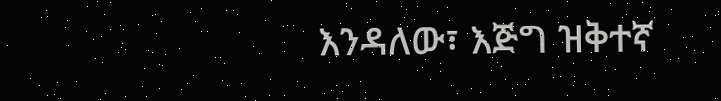እንዳለው፣ እጅግ ዝቅተኛ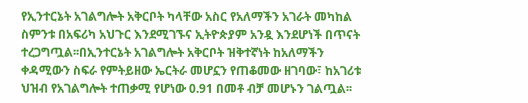የኢንተርኔት አገልግሎት አቅርቦት ካላቸው አስር የአለማችን አገራት መካከል ስምንቱ በአፍሪካ አህጉር እንደሚገኙና ኢትዮጵያም አንዷ እንደሆነች በጥናት ተረጋግጧል፡፡በኢንተርኔት አገልግሎት አቅርቦት ዝቅተኛነት ከአለማችን ቀዳሚውን ስፍራ የምትይዘው ኤርትራ መሆኗን የጠቆመው ዘገባው፣ ከአገሪቱ ህዝብ የአገልግሎት ተጠቃሚ የሆነው 0.91 በመቶ ብቻ መሆኑን ገልጧል፡፡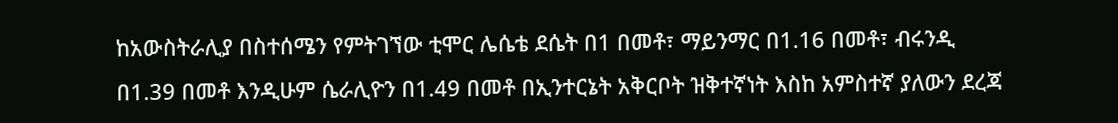ከአውስትራሊያ በስተሰሜን የምትገኘው ቲሞር ሌሴቴ ደሴት በ1 በመቶ፣ ማይንማር በ1.16 በመቶ፣ ብሩንዲ በ1.39 በመቶ እንዲሁም ሴራሊዮን በ1.49 በመቶ በኢንተርኔት አቅርቦት ዝቅተኛነት እስከ አምስተኛ ያለውን ደረጃ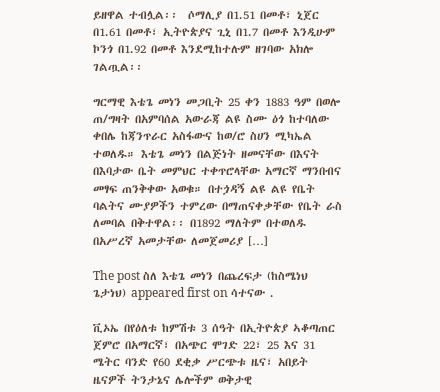ይዘዋል ተብሏል፡፡  ሶማሊያ በ1.51 በመቶ፣ ኒጀር በ1.61 በመቶ፣ ኢትዮጵያና ጊኒ በ1.7 በመቶ እንዲሁም ኮንጎ በ1.92 በመቶ እንደሚከተሉም ዘገባው አክሎ ገልጧል፡፡

ግርማዊ እቴጌ መነን መጋቢት 25 ቀን 1883 ዓም በወሎ ጠ/ግዛት በአምባሰል አውራጃ ልዩ ስሙ ዕጎ ከተባለው ቀበሌ ከጃንጥራር አስፋውና ከወ/ሮ ስሀን ሚካኤል ተወለዱ። እቴጌ መነን በልጅነት ዘመናቸው በእናት በእባታው ቤት መምህር ተቀጥሮላቸው አማርኛ ማንበብና መፃፍ ጠንቅቀው አወቁ። በተጏዳኝ ልዩ ልዩ የቤት ባልትና ሙያዎችን ተምረው በማጠናቀቃቸው የቤት ራስ ለመባል በቅተዋል፡፡ በ1892 ማለትም በተወለዱ በአሥረኛ አመታቸው ለመጀመሪያ […]

The post ስለ እቴጌ መነን በጨረፍታ (ከስሜነህ ጌታነህ) appeared first on ሳተናው .

ቪኦኤ በየዕለቱ ከምሽቱ 3 ሰዓት በኢትዮጵያ ኣቆጣጠር ጀምሮ በአማርኛ፣ በአጭር ሞገድ 22፣ 25 እና 31 ሜትር ባንድ የ60 ደቂቃ ሥርጭቱ ዜና፣ አበይት ዜናዎች ትንታኔና ሌሎችም ወቅታዊ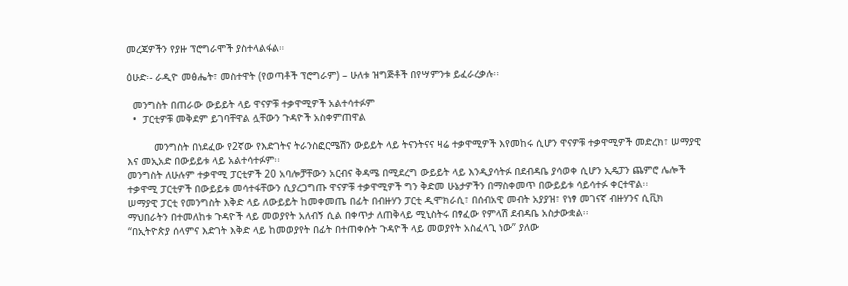መረጃዎችን የያዙ ፕሮግራሞች ያስተላልፋል።

ዕሁድ፡- ራዲዮ መፅሔት፣ መስተዋት (የወጣቶች ፕሮግራም) – ሁለቱ ዝግጅቶች በየሣምንቱ ይፈራረቃሉ፡፡

  መንግስት በጠራው ውይይት ላይ ዋናዎቹ ተቃዋሚዎች አልተሳተፉም
  •  ፓርቲዎቹ መቅደም ይገባቸዋል ሏቸውን ጉዳዮች አስቀምጠዋል

         መንግስት በነደፈው የ2ኛው የእድገትና ትራንስፎርሜሽን ውይይት ላይ ትናንትናና ዛሬ ተቃዋሚዎች እየመከሩ ሲሆን ዋናዎቹ ተቃዋሚዎች መድረክ፣ ሠማያዊ እና መኢአድ በውይይቱ ላይ አልተሳተፉም፡፡
መንግስት ለሁሉም ተቃዋሚ ፓርቲዎች 20 አባሎቻቸውን አርብና ቅዳሜ በሚደረግ ውይይት ላይ እንዲያሳትፉ በደብዳቤ ያሳወቀ ሲሆን ኢዴፓን ጨምሮ ሌሎች ተቃዋሚ ፓርቲዎች በውይይቱ መሳተፋቸውን ሲያረጋግጡ ዋናዎቹ ተቃዋሚዎች ግን ቅድመ ሁኔታዎችን በማስቀመጥ በውይይቱ ሳይሳተፉ ቀርተዋል፡፡
ሠማያዊ ፓርቲ የመንግስት እቅድ ላይ ለውይይት ከመቀመጤ በፊት በብዙሃን ፓርቲ ዲሞክራሲ፣ በሰብአዊ መብት አያያዝ፣ የነፃ መገናኛ ብዙሃንና ሲቪክ ማህበራትን በተመለከቱ ጉዳዮች ላይ መወያየት አለብኝ ሲል በቀጥታ ለጠቅላይ ሚኒስትሩ በፃፈው የምላሽ ደብዳቤ አስታውቋል፡፡
“በኢትዮጵያ ሰላምና እድገት እቅድ ላይ ከመወያየት በፊት በተጠቀሱት ጉዳዮች ላይ መወያየት አስፈላጊ ነው” ያለው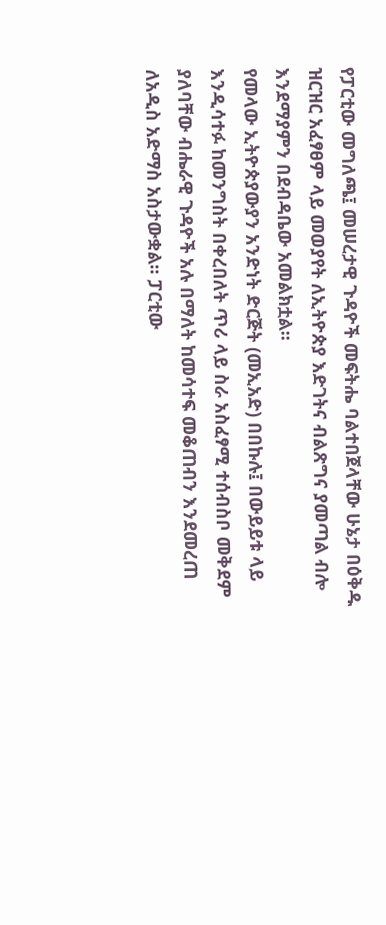የፓርቲው መግለጫ፤ መሠረታዊ ጉዳዮች መፍትሔ ባልተበጀላቸው ሁኔታ በዕቅዱ ዝርዝር አፈፃፀም ላይ መወያየት ለኢትዮጵያ እድገትና ብልጽግና ያመጣል ብሎ እንደማያምን በደብዳቤው አመልክቷል፡፡
የመላው ኢትዮጵያውያን አንድነት ድርጅት (መኢአድ) በበኩሉ፤ በውይይቱ ላይ እንዲሳተፉ ከመንግስት በቀረበለት ጥሪ ላይ ስራ አስፈፃሚ ተሰብስቦ መቅደም ያለባቸው ብሔራዊ ጉዳዮች አሉ በማለት ከመሳተፍ መቆጠብን እንደመረጠ ለአዲስ አድማስ አስታውቋል፡፡ ፓርቲው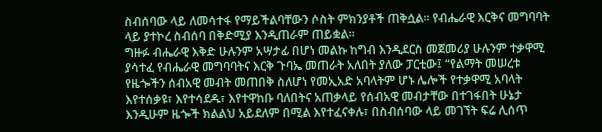ስብሰባው ላይ ለመሳተፋ የማይችልባቸውን ሶስት ምክንያቶች ጠቅሷል፡፡ የብሔራዊ እርቅና መግባባት ላይ ያተኮረ ስብሰባ በቅድሚያ እንዲጠራም ጠይቋል፡፡
ግዙፉ ብሔራዊ እቅድ ሁሉንም አሣታፊ በሆነ መልኩ ከግብ እንዲደርስ መጀመሪያ ሁሉንም ተቃዋሚ ያሳተፈ የብሔራዊ መግባባትና እርቅ ጉባኤ መጠራት አለበት ያለው ፓርቲው፤ “የልማት መሠረቱ የዜጐችን ሰብአዊ መብት መጠበቅ ስለሆነ የመኢአድ አባላትም ሆኑ ሌሎች የተቃዋሚ አባላት እየተሰቃዩ፣ እየተሳደዱ፣ እየተዋከቡ ባለበትና አጠቃላይ የሰብአዊ መብታቸው በተገፋበት ሁኔታ እንዲሁም ዜጐች ክልልህ አይደለም በሚል እየተፈናቀሉ፣ በስብሰባው ላይ መገኘት ፍሬ ሊሰጥ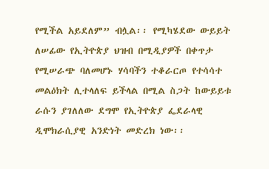የሚችል አይደለም” ብሏል፡፡ የሚካሄደው ውይይት ለሠፊው የኢትዮጵያ ህዝብ በሚዲያዎች በቀጥታ የሚሠራጭ ባለመሆኑ ሃሳባችን ተቆራርጦ የተሳሳተ መልዕክት ሊተላለፍ ይችላል በሚል ስጋት ከውይይቱ ራሱን ያገለለው ደግሞ የኢትዮጵያ ፌደራላዊ ዲሞክራሲያዊ አንድነት መድረክ ነው፡፡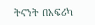ትናንት በአፍሪካ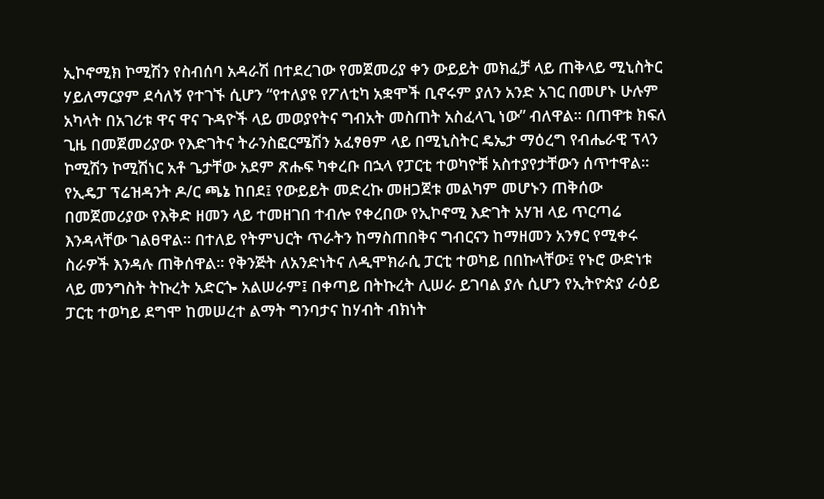ኢኮኖሚክ ኮሚሽን የስብሰባ አዳራሽ በተደረገው የመጀመሪያ ቀን ውይይት መክፈቻ ላይ ጠቅላይ ሚኒስትር ሃይለማርያም ደሳለኝ የተገኙ ሲሆን “የተለያዩ የፖለቲካ አቋሞች ቢኖሩም ያለን አንድ አገር በመሆኑ ሁሉም አካላት በአገሪቱ ዋና ዋና ጉዳዮች ላይ መወያየትና ግብአት መስጠት አስፈላጊ ነው” ብለዋል፡፡ በጠዋቱ ክፍለ ጊዜ በመጀመሪያው የእድገትና ትራንስፎርሜሽን አፈፃፀም ላይ በሚኒስትር ዴኤታ ማዕረግ የብሔራዊ ፕላን ኮሚሽን ኮሚሽነር አቶ ጌታቸው አደም ጽሑፍ ካቀረቡ በኋላ የፓርቲ ተወካዮቹ አስተያየታቸውን ሰጥተዋል፡፡
የኢዴፓ ፕሬዝዳንት ዶ/ር ጫኔ ከበደ፤ የውይይት መድረኩ መዘጋጀቱ መልካም መሆኑን ጠቅሰው በመጀመሪያው የእቅድ ዘመን ላይ ተመዘገበ ተብሎ የቀረበው የኢኮኖሚ እድገት አሃዝ ላይ ጥርጣሬ እንዳላቸው ገልፀዋል፡፡ በተለይ የትምህርት ጥራትን ከማስጠበቅና ግብርናን ከማዘመን አንፃር የሚቀሩ ስራዎች እንዳሉ ጠቅሰዋል፡፡ የቅንጅት ለአንድነትና ለዲሞክራሲ ፓርቲ ተወካይ በበኩላቸው፤ የኑሮ ውድነቱ ላይ መንግስት ትኩረት አድርጐ አልሠራም፤ በቀጣይ በትኩረት ሊሠራ ይገባል ያሉ ሲሆን የኢትዮጵያ ራዕይ ፓርቲ ተወካይ ደግሞ ከመሠረተ ልማት ግንባታና ከሃብት ብክነት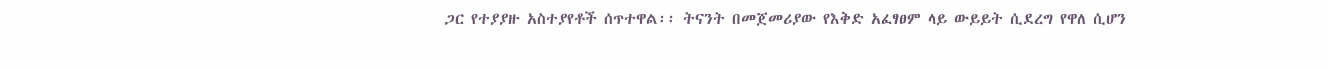ጋር የተያያዙ አስተያየቶች ሰጥተዋል፡፡ ትናንት በመጀመሪያው የእቅድ አፈፃፀም ላይ ውይይት ሲደረግ የዋለ ሲሆን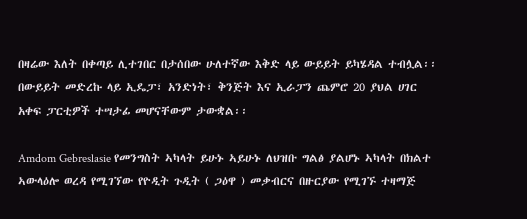በዛሬው እለት በቀጣይ ሊተገበር በታሰበው ሁለተኛው እቅድ ላይ ውይይት ይካሄዳል ተብሏል፡፡ በውይይት መድረኩ ላይ ኢዴፓ፣ አንድነት፣ ቅንጅት እና ኢራፓን ጨምሮ 20 ያህል ሀገር አቀፍ ፓርቲዎች ተሣታፊ መሆናቸውም ታውቋል፡፡

Amdom Gebreslasie የመንግስት ኣካላት ይሁኑ ኣይሁኑ ለህዝቡ ግልፅ ያልሆኑ ኣካላት በክልተ ኣውላዕሎ ወረዳ የሚገኘው የዮዲት ጉዲት ( ጋዕዋ ) መቃብርና በዙርያው የሚገኙ ተዛማጅ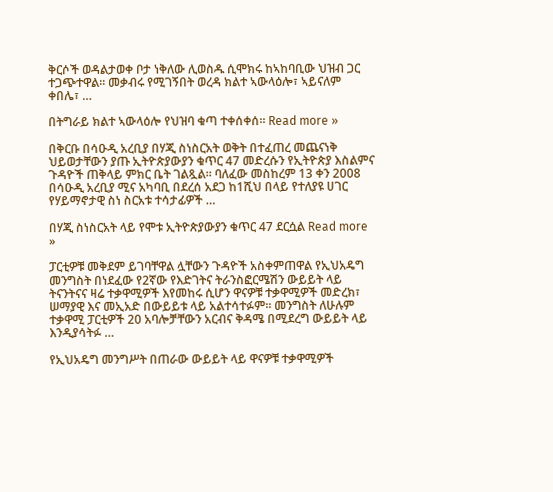ቅርሶች ወዳልታወቀ ቦታ ነቅለው ሊወስዱ ሲሞክሩ ከኣከባቢው ህዝብ ጋር ተጋጭተዋል። መቃብሩ የሚገኝበት ወረዳ ክልተ ኣውላዕሎ፣ ኣይናለም ቀበሌ፣ …

በትግራይ ክልተ ኣውላዕሎ የህዝባ ቁጣ ተቀሰቀሰ። Read more »

በቅርቡ በሳዑዲ አረቢያ በሃጂ ስነስርአት ወቅት በተፈጠረ መጨናነቅ ህይወታቸውን ያጡ ኢትዮጵያውያን ቁጥር 47 መድረሱን የኢትዮጵያ እስልምና ጉዳዮች ጠቅላይ ምክር ቤት ገልጿል፡፡ ባለፈው መስከረም 13 ቀን 2008 በሳዑዲ አረቢያ ሚና አካባቢ በደረሰ አደጋ ከ1ሺህ በላይ የተለያዩ ሀገር የሃይማኖታዊ ስነ ስርአቱ ተሳታፊዎች …

በሃጂ ስነስርአት ላይ የሞቱ ኢትዮጵያውያን ቁጥር 47 ደርሷል Read more »

ፓርቲዎቹ መቅደም ይገባቸዋል ሏቸውን ጉዳዮች አስቀምጠዋል የኢህአዴግ  መንግስት በነደፈው የ2ኛው የእድገትና ትራንስፎርሜሽን ውይይት ላይ ትናንትናና ዛሬ ተቃዋሚዎች እየመከሩ ሲሆን ዋናዎቹ ተቃዋሚዎች መድረክ፣ ሠማያዊ እና መኢአድ በውይይቱ ላይ አልተሳተፉም፡፡ መንግስት ለሁሉም ተቃዋሚ ፓርቲዎች 20 አባሎቻቸውን አርብና ቅዳሜ በሚደረግ ውይይት ላይ እንዲያሳትፉ …

የኢህአዴግ መንግሥት በጠራው ውይይት ላይ ዋናዎቹ ተቃዋሚዎች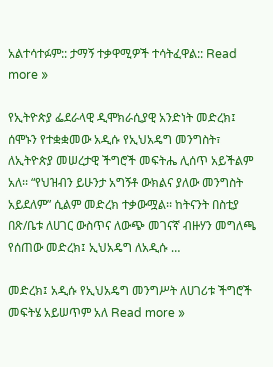አልተሳተፉም:: ታማኝ ተቃዋሚዎች ተሳትፈዋል:: Read more »

የኢትዮጵያ ፌደራላዊ ዲሞክራሲያዊ አንድነት መድረክ፤ ሰሞኑን የተቋቋመው አዲሱ የኢህአዴግ መንግስት፣ ለኢትዮጵያ መሠረታዊ ችግሮች መፍትሔ ሊሰጥ አይችልም አለ፡፡ “የህዝብን ይሁንታ አግኝቶ ውክልና ያለው መንግስት አይደለም” ሲልም መድረክ ተቃውሟል፡፡ ከትናንት በስቲያ በጽ/ቤቱ ለሀገር ውስጥና ለውጭ መገናኛ ብዙሃን መግለጫ የሰጠው መድረክ፤ ኢህአዴግ ለአዲሱ …

መድረክ፤ አዲሱ የኢህአዴግ መንግሥት ለሀገሪቱ ችግሮች መፍትሄ አይሠጥም አለ Read more »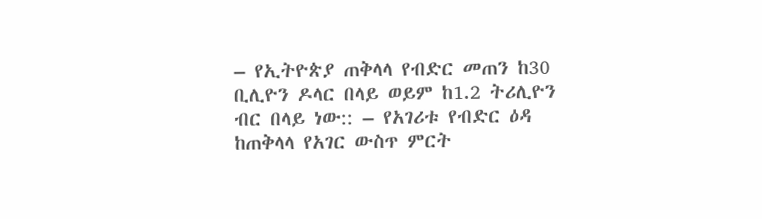– የኢትዮጵያ ጠቅላላ የብድር መጠን ከ30 ቢሊዮን ዶላር በላይ ወይም ከ1.2 ትሪሊዮን ብር በላይ ነው:: – የአገሪቱ የብድር ዕዳ ከጠቅላላ የአገር ውስጥ ምርት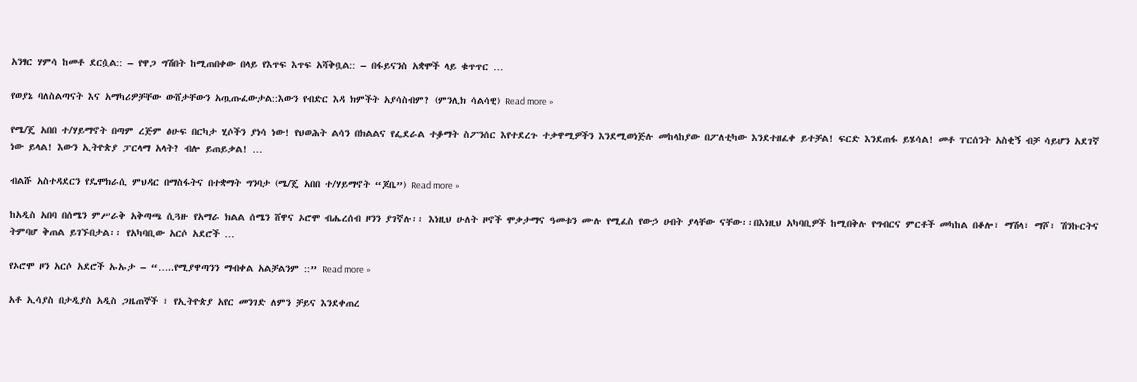አንፃር ሃምሳ ከመቶ ደርሷል:: – የዋጋ ግሽበት ከሚጠበቀው በላይ የእጥፍ እጥፍ አሻቅቧል:: – በፋይናንስ አቋሞች ላይ ቁጥጥር …

የወያኔ ባለስልጣናት እና አማካሪዎቻቸው ውሸታቸውን አጧጡፈውታል::እውን የብድር እዳ ክምችት አያሳስብም? (ምንሊክ ሳልሳዊ) Read more »

የሜ/ጄ አበበ ተ/ሃይማኖት በጣም ረጅም ፅሁፍ በርካታ ሂሶችን ያነሳ ነው! የህወሕት ልሳን በክልልና የፌደራል ተቇማት ስፖንሰር እየተደረጉ ተቃዋሚዎችን እንደሚወነጅሉ መከላከያው በፖለቲካው እንደተዘፈቀ ይተቻል! ፍርድ እንደጠፋ ይሄሳል! መቶ ፐርሰንት አስቂኝ ብቻ ሳይሆን አደገኛ ነው ይላል! እውን ኢትዮጵያ ፓርላማ አላት? ብሎ ይጠይቃል! …

ብልሹ አስተዳደርን የዴሞክራሲ ምህዳር በማስፋትና በተቋማት ግንባታ (ሜ/ጄ አበበ ተ/ሃይማኖት “ጆቤ”) Read more »

ከአዲስ አበባ በሰሜን ምሥራቅ አቅጣጫ ሲጓዙ የአማራ ክልል ሰሜን ሸዋና ኦሮሞ ብሔረሰብ ዞንን ያገኛሉ፡፡ እነዚህ ሁለት ዞኖች ሞቃታማና ዓመቱን ሙሉ የሚፈስ የውኃ ሀብት ያላቸው ናቸው፡፡በእነዚህ አካባቢዎች ከሚበቅሉ የግብርና ምርቶች መካከል በቆሎ፣ ማሽላ፣ ማሾ፣ ሽንኩርትና ትምባሆ ቅጠል ይገኙበታል፡፡ የአካባቢው አርሶ አደሮች …

የኦሮሞ ዞን አርሶ አደሮች ኡኡታ – “…..የሚያዋጣንን ማብቀል አልቻልንም ::” Read more »

አቶ ኢሳያስ በታዲያስ አዲስ ጋዜጠኞች ፣ የኢትዮጵያ አየር መንገድ ለምን ቻይና እንደቀጠረ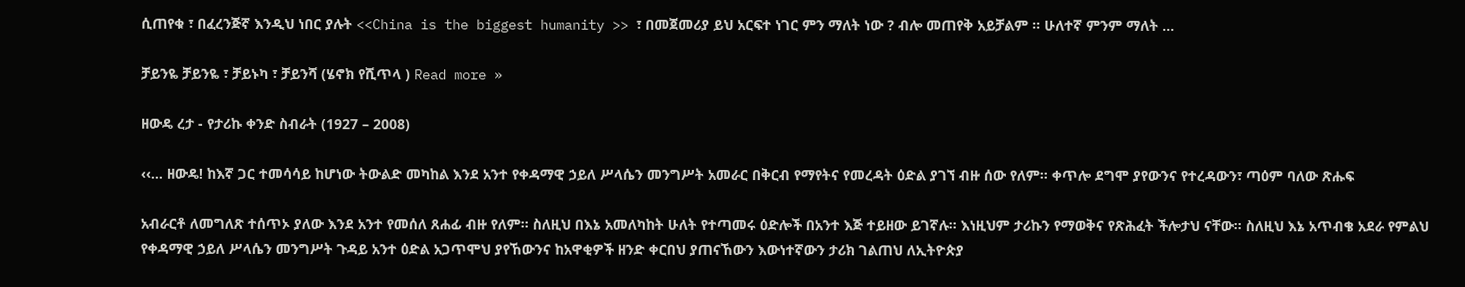ሲጠየቁ ፣ በፈረንጅኛ እንዲህ ነበር ያሉት <<China is the biggest humanity >> ፣ በመጀመሪያ ይህ አርፍተ ነገር ምን ማለት ነው ? ብሎ መጠየቅ አይቻልም ። ሁለተኛ ምንም ማለት …

ቻይንዬ ቻይንዬ ፣ ቻይኑካ ፣ ቻይንሻ (ሄኖክ የሺጥላ ) Read more »

ዘውዴ ረታ - የታሪኩ ቀንድ ስብራት (1927 – 2008)

‹‹… ዘውዴ! ከእኛ ጋር ተመሳሳይ ከሆነው ትውልድ መካከል እንደ አንተ የቀዳማዊ ኃይለ ሥላሴን መንግሥት አመራር በቅርብ የማየትና የመረዳት ዕድል ያገኘ ብዙ ሰው የለም፡፡ ቀጥሎ ደግሞ ያየውንና የተረዳውን፣ ጣዕም ባለው ጽሑፍ

አብራርቶ ለመግለጽ ተሰጥኦ ያለው እንደ አንተ የመሰለ ጸሐፊ ብዙ የለም፡፡ ስለዚህ በእኔ አመለካከት ሁለት የተጣመሩ ዕድሎች በአንተ እጅ ተይዘው ይገኛሉ፡፡ እነዚህም ታሪኩን የማወቅና የጽሕፈት ችሎታህ ናቸው፡፡ ስለዚህ እኔ አጥብቄ አደራ የምልህ የቀዳማዊ ኃይለ ሥላሴን መንግሥት ጉዳይ አንተ ዕድል አጋጥሞህ ያየኸውንና ከአዋቂዎች ዘንድ ቀርበህ ያጠናኸውን እውነተኛውን ታሪክ ገልጠህ ለኢትዮጵያ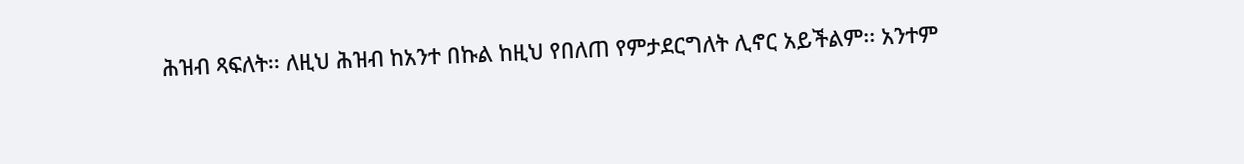ሕዝብ ጻፍለት፡፡ ለዚህ ሕዝብ ከአንተ በኩል ከዚህ የበለጠ የምታደርግለት ሊኖር አይችልም፡፡ አንተም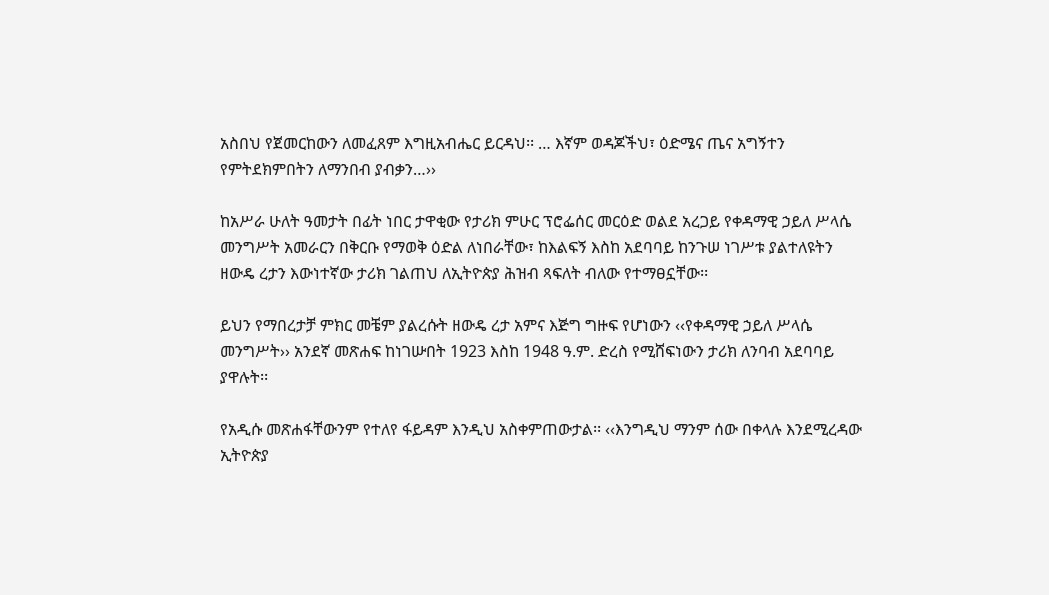አስበህ የጀመርከውን ለመፈጸም እግዚአብሔር ይርዳህ፡፡ … እኛም ወዳጆችህ፣ ዕድሜና ጤና አግኝተን የምትደክምበትን ለማንበብ ያብቃን…››

ከአሥራ ሁለት ዓመታት በፊት ነበር ታዋቂው የታሪክ ምሁር ፕሮፌሰር መርዕድ ወልደ አረጋይ የቀዳማዊ ኃይለ ሥላሴ መንግሥት አመራርን በቅርቡ የማወቅ ዕድል ለነበራቸው፣ ከእልፍኝ እስከ አደባባይ ከንጉሠ ነገሥቱ ያልተለዩትን ዘውዴ ረታን እውነተኛው ታሪክ ገልጠህ ለኢትዮጵያ ሕዝብ ጻፍለት ብለው የተማፀኗቸው፡፡

ይህን የማበረታቻ ምክር መቼም ያልረሱት ዘውዴ ረታ አምና እጅግ ግዙፍ የሆነውን ‹‹የቀዳማዊ ኃይለ ሥላሴ መንግሥት›› አንደኛ መጽሐፍ ከነገሡበት 1923 እስከ 1948 ዓ.ም. ድረስ የሚሸፍነውን ታሪክ ለንባብ አደባባይ ያዋሉት፡፡

የአዲሱ መጽሐፋቸውንም የተለየ ፋይዳም እንዲህ አስቀምጠውታል፡፡ ‹‹እንግዲህ ማንም ሰው በቀላሉ እንደሚረዳው ኢትዮጵያ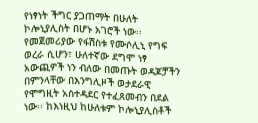የነፃነት ችግር ያጋጠማት በሁለት ኮሎኒያሊስት በሆኑ አገሮች ነው፡፡ የመጀመሪያው የፋሽስቱ የሙሶሊኒ የግፍ ወረራ ሲሆን፣ ሁለተኛው ደግሞ ነፃ አውጪዎች ነን ብለው በመጡት ወዳጆቻችን በምንላቸው በእንግሊዞች ወታደራዊ የሞግዚት አስተዳደር የተፈጸመብን በደል ነው፡፡ ከእነዚህ ከሁለቱም ኮሎኒያሊስቶች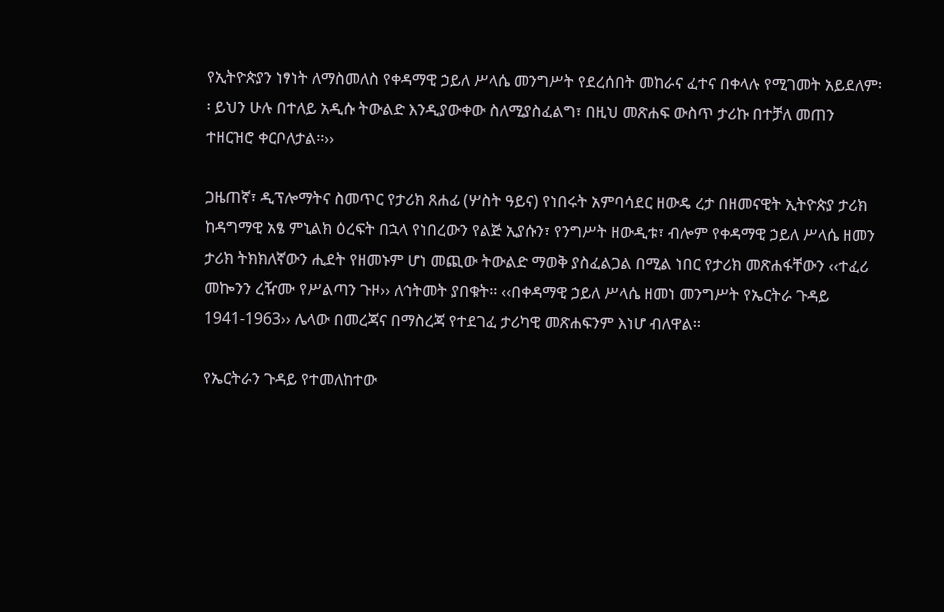የኢትዮጵያን ነፃነት ለማስመለስ የቀዳማዊ ኃይለ ሥላሴ መንግሥት የደረሰበት መከራና ፈተና በቀላሉ የሚገመት አይደለም፡፡ ይህን ሁሉ በተለይ አዲሱ ትውልድ እንዲያውቀው ስለሚያስፈልግ፣ በዚህ መጽሐፍ ውስጥ ታሪኩ በተቻለ መጠን ተዘርዝሮ ቀርቦለታል፡፡››

ጋዜጠኛ፣ ዲፕሎማትና ስመጥር የታሪክ ጸሐፊ (ሦስት ዓይና) የነበሩት አምባሳደር ዘውዴ ረታ በዘመናዊት ኢትዮጵያ ታሪክ ከዳግማዊ አፄ ምኒልክ ዕረፍት በኋላ የነበረውን የልጅ ኢያሱን፣ የንግሥት ዘውዲቱ፣ ብሎም የቀዳማዊ ኃይለ ሥላሴ ዘመን ታሪክ ትክክለኛውን ሒደት የዘመኑም ሆነ መጪው ትውልድ ማወቅ ያስፈልጋል በሚል ነበር የታሪክ መጽሐፋቸውን ‹‹ተፈሪ መኰንን ረዥሙ የሥልጣን ጉዞ›› ለኅትመት ያበቁት፡፡ ‹‹በቀዳማዊ ኃይለ ሥላሴ ዘመነ መንግሥት የኤርትራ ጉዳይ 1941-1963›› ሌላው በመረጃና በማስረጃ የተደገፈ ታሪካዊ መጽሐፍንም እነሆ ብለዋል፡፡

የኤርትራን ጉዳይ የተመለከተው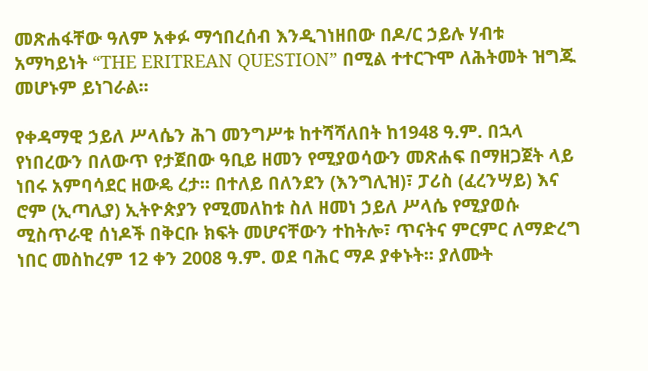መጽሐፋቸው ዓለም አቀፉ ማኅበረሰብ እንዲገነዘበው በዶ/ር ኃይሉ ሃብቱ አማካይነት “THE ERITREAN QUESTION” በሚል ተተርጉሞ ለሕትመት ዝግጁ መሆኑም ይነገራል፡፡

የቀዳማዊ ኃይለ ሥላሴን ሕገ መንግሥቱ ከተሻሻለበት ከ1948 ዓ.ም. በኋላ የነበረውን በለውጥ የታጀበው ዓቢይ ዘመን የሚያወሳውን መጽሐፍ በማዘጋጀት ላይ ነበሩ አምባሳደር ዘውዴ ረታ፡፡ በተለይ በለንደን (እንግሊዝ)፣ ፓሪስ (ፈረንሣይ) እና ሮም (ኢጣሊያ) ኢትዮጵያን የሚመለከቱ ስለ ዘመነ ኃይለ ሥላሴ የሚያወሱ ሚስጥራዊ ሰነዶች በቅርቡ ክፍት መሆናቸውን ተከትሎ፣ ጥናትና ምርምር ለማድረግ ነበር መስከረም 12 ቀን 2008 ዓ.ም. ወደ ባሕር ማዶ ያቀኑት፡፡ ያለሙት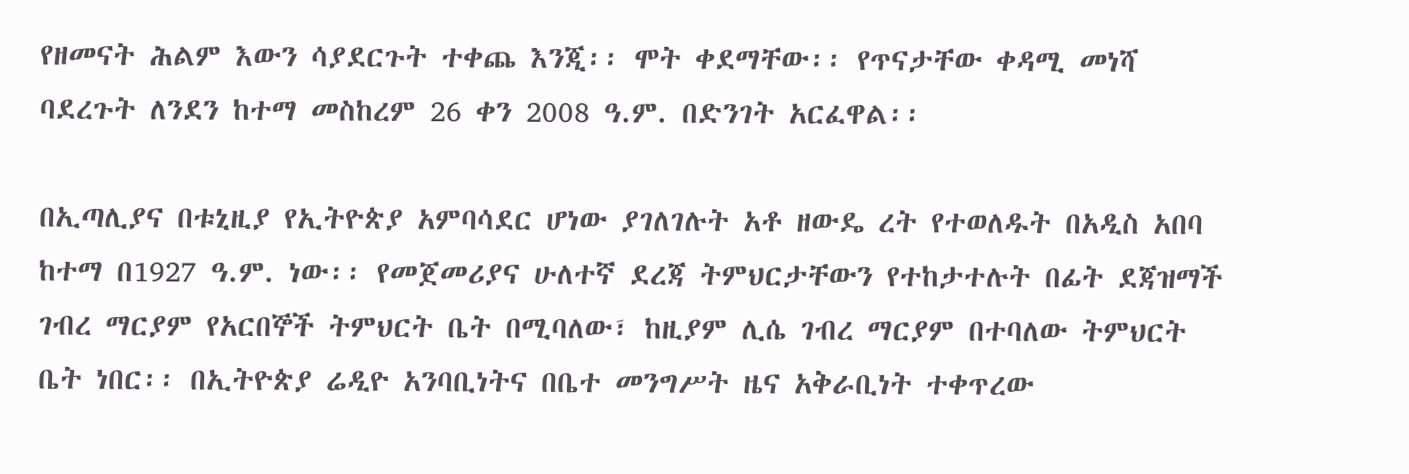የዘመናት ሕልም እውን ሳያደርጉት ተቀጨ እንጂ፡፡ ሞት ቀደማቸው፡፡ የጥናታቸው ቀዳሚ መነሻ ባደረጉት ለንደን ከተማ መስከረም 26 ቀን 2008 ዓ.ም. በድንገት አርፈዋል፡፡

በኢጣሊያና በቱኒዚያ የኢትዮጵያ አምባሳደር ሆነው ያገለገሉት አቶ ዘውዴ ረት የተወለዱት በአዲስ አበባ ከተማ በ1927 ዓ.ም. ነው፡፡ የመጀመሪያና ሁለተኛ ደረጃ ትምህርታቸውን የተከታተሉት በፊት ደጃዝማች ገብረ ማርያም የአርበኞች ትምህርት ቤት በሚባለው፣ ከዚያም ሊሴ ገብረ ማርያም በተባለው ትምህርት ቤት ነበር፡፡ በኢትዮጵያ ሬዲዮ አንባቢነትና በቤተ መንግሥት ዜና አቅራቢነት ተቀጥረው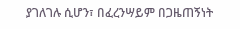ያገለገሉ ሲሆን፣ በፈረንሣይም በጋዜጠኝነት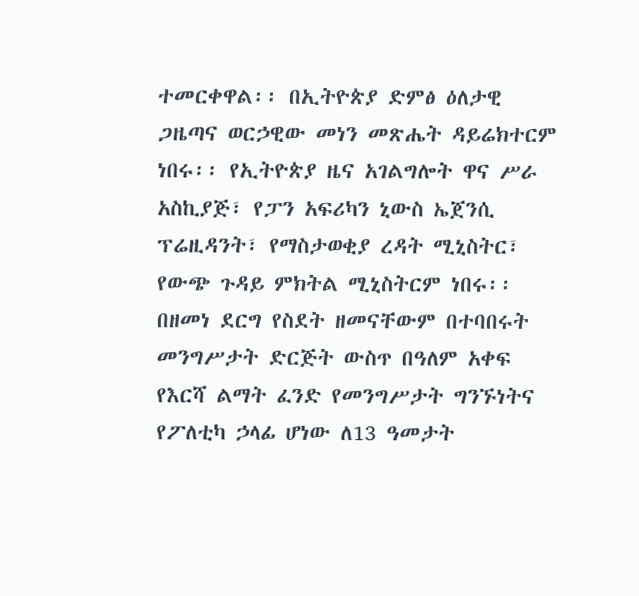ተመርቀዋል፡፡ በኢትዮጵያ ድምፅ ዕለታዊ ጋዜጣና ወርኃዊው መነን መጽሔት ዳይሬክተርም ነበሩ፡፡ የኢትዮጵያ ዜና አገልግሎት ዋና ሥራ አስኪያጅ፣ የፓን አፍሪካን ኒውስ ኤጀንሲ ፕሬዚዳንት፣ የማስታወቂያ ረዳት ሚኒስትር፣ የውጭ ጉዳይ ምክትል ሚኒስትርም ነበሩ፡፡ በዘመነ ደርግ የስደት ዘመናቸውም በተባበሩት መንግሥታት ድርጅት ውስጥ በዓለም አቀፍ የእርሻ ልማት ፈንድ የመንግሥታት ግንኙነትና የፖለቲካ ኃላፊ ሆነው ለ13 ዓመታት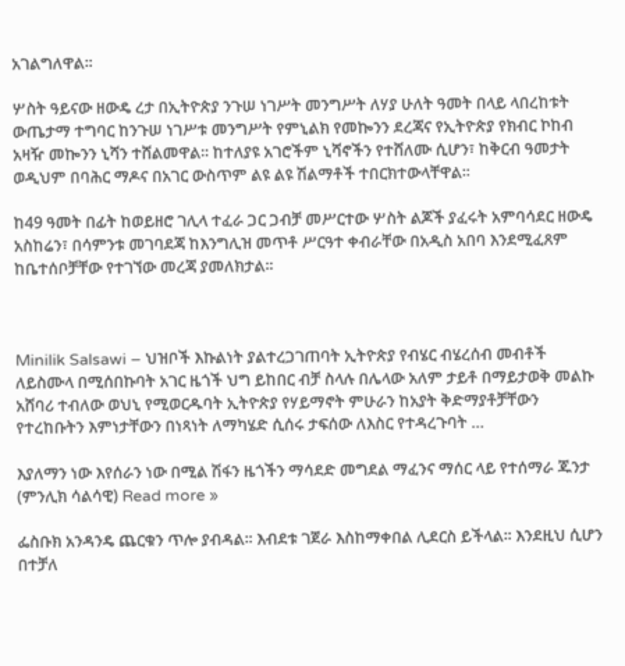አገልግለዋል፡፡

ሦስት ዓይናው ዘውዴ ረታ በኢትዮጵያ ንጉሠ ነገሥት መንግሥት ለሃያ ሁለት ዓመት በላይ ላበረከቱት ውጤታማ ተግባር ከንጉሠ ነገሥቱ መንግሥት የምኒልክ የመኰንን ደረጃና የኢትዮጵያ የክብር ኮከብ አዛዥ መኰንን ኒሻን ተሸልመዋል፡፡ ከተለያዩ አገሮችም ኒሻኖችን የተሸለሙ ሲሆን፣ ከቅርብ ዓመታት ወዲህም በባሕር ማዶና በአገር ውስጥም ልዩ ልዩ ሽልማቶች ተበርክተውላቸዋል፡፡

ከ49 ዓመት በፊት ከወይዘሮ ገሊላ ተፈራ ጋር ጋብቻ መሥርተው ሦስት ልጆች ያፈሩት አምባሳደር ዘውዴ አስከሬን፣ በሳምንቱ መገባደጃ ከእንግሊዝ መጥቶ ሥርዓተ ቀብራቸው በአዲስ አበባ እንደሚፈጸም ከቤተሰቦቻቸው የተገኘው መረጃ ያመለክታል፡፡



Minilik Salsawi – ህዝቦች እኩልነት ያልተረጋገጠባት ኢትዮጵያ የብሄር ብሄረሰብ መብቶች ለይስሙላ በሚሰበኩባት አገር ዜጎች ህግ ይከበር ብቻ ስላሉ በሌላው አለም ታይቶ በማይታወቅ መልኩ አሸባሪ ተብለው ወህኒ የሚወርዱባት ኢትዮጵያ የሃይማኖት ምሁራን ከአያት ቅድማያቶቻቸውን የተረከቡትን እምነታቸውን በነጻነት ለማካሄድ ሲሰሩ ታፍሰው ለእስር የተዳረጉባት …

እያለማን ነው እየሰራን ነው በሚል ሽፋን ዜጎችን ማሳደድ መግደል ማፈንና ማሰር ላይ የተሰማራ ጁንታ (ምንሊክ ሳልሳዊ) Read more »

ፌስቡክ አንዳንዴ ጨርቁን ጥሎ ያብዳል። እብደቱ ገጀራ እስከማቀበል ሊደርስ ይችላል። እንደዚህ ሲሆን በተቻለ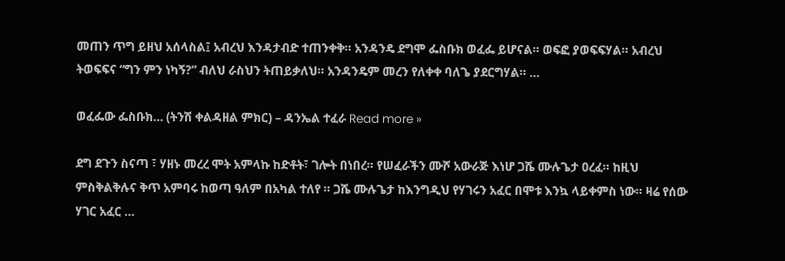መጠን ጥግ ይዘህ አሰላስል፤ አብረህ እንዳታብድ ተጠንቀቅ። አንዳንዴ ደግሞ ፌስቡክ ወፈፌ ይሆናል። ወፍፎ ያወፍፍሃል። አብረህ ትወፍፍና “ግን ምን ነካኝ?” ብለህ ራስህን ትጠይቃለህ። አንዳንዴም መረን የለቀቀ ባለጌ ያደርግሃል። …

ወፈፌው ፌስቡክ… (ትንሽ ቀልዳዘል ምክር) – ዳንኤል ተፈራ Read more »

ደግ ደጉን ስናጣ ፣ ሃዘኑ መረረ ሞት አምላኩ ከድቶት፣ ገሎት በነበረ። የሠፈራችን ሙሾ አውራጅ እነሆ ጋሼ ሙሉጌታ ዐረፈ። ከዚህ ምስቅልቅሉና ቅጥ አምባሩ ከወጣ ዓለም በአካል ተለየ ። ጋሼ ሙሉጌታ ከእንግዲህ የሃገሩን አፈር በሞቱ እንኳ ላይቀምስ ነው። ዛሬ የሰው ሃገር አፈር …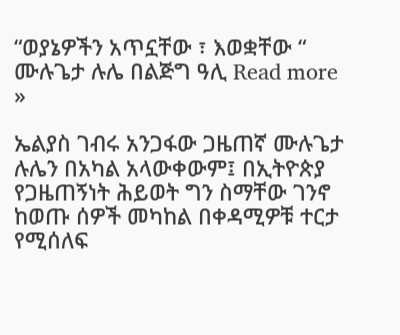“ወያኔዎችን አጥኗቸው ፣ እወቋቸው “ ሙሉጌታ ሉሌ በልጅግ ዓሊ Read more »

ኤልያስ ገብሩ አንጋፋው ጋዜጠኛ ሙሉጌታ ሉሌን በአካል አላውቀውም፤ በኢትዮጵያ የጋዜጠኝነት ሕይወት ግን ስማቸው ገንኖ ከወጡ ሰዎች መካከል በቀዳሚዎቹ ተርታ የሚሰለፍ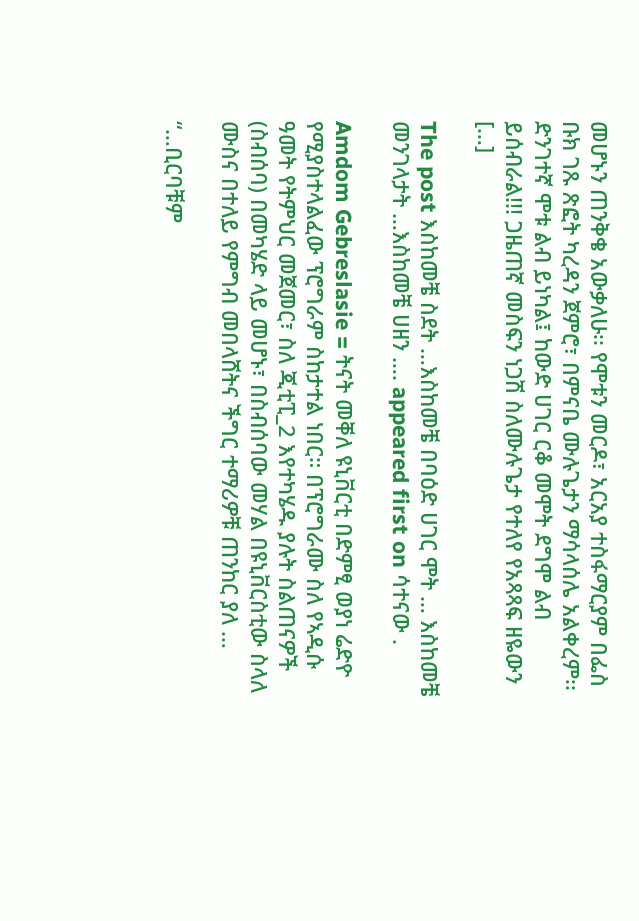መሆኑን ጠንቅቄ አውቃለሁ፡፡ የሞቱን መርዶ፣ አርአያ ተስፋማርያም በፌስ ቡክ ገጹ ጽፎት ካረዳን ጀምሮ፣ በምናቤ ሙሉጌታን ማሳላሰሌ አልቀረም፡፡ ድንገተኛ ሞቱ ልብ ይነካል፤ ከውድ ሀገር ርቆ መሞት ደግሞ ልብ ይሰብራል!!! ጋዜጠኛ መስፍን ነጋሽ ስለሙሉጌታ የተለየ የአጻጻፍ ዘዬውን […]

The post እስከመቼ ስደት …እስከመቼ በባዕድ ሀገር ሞት … እስከመቼ መንገላታት …እስከመቼ ሀዘን …. appeared first on ሳተናው .

Amdom Gebreslasie = ትናት መቐለ ዩኒቨርቲ በድምፂ ወያነ ሬድዮ የሚያስተላልፈው ፕሮግራም ስከታተል ነበር። በፕሮግራሙ ስለ የኣዲሱ ዓመት የትምህር መጀመር፣ ስለ ጂቲፒ_2 እየተካሄዱ ያሉት ስልጠናዎች (ስብሰባ) በመካሄድ ላይ መሆኑ፣ በስብሰባው መሃል በዩኒቨርስቲው ስላለ ሙስና በተለይ የምግብ መበላሸትና ችግር ተማሪዎቹ ጠንከር ያለ …

“…ቢርባቹም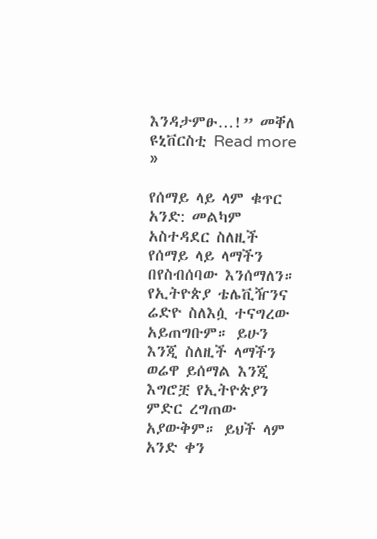እንዳታምፁ…!” መቐለ ዩኒቨርስቲ Read more »

የሰማይ ላይ ላም ቁጥር አንድ: መልካም አስተዳደር ስለዚች የሰማይ ላይ ላማችን በየስብሰባው እንሰማለን። የኢትዮጵያ ቴሌቪዥንና ሬድዮ ስለእሷ ተናግረው አይጠግቡም። ይሁን እንጂ ስለዚች ላማችን ወሬዋ ይሰማል እንጂ እግሮቿ የኢትዮጵያን ምድር ረግጠው አያውቅም። ይህች ላም አንድ ቀን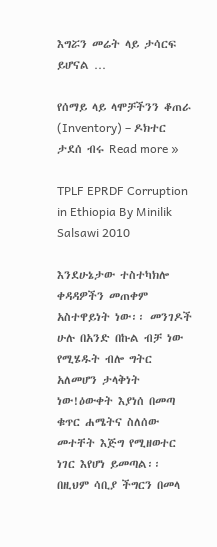እግሯን መሬት ላይ ታሳርፍ ይሆናል …

የሰማይ ላይ ላሞቻችንን ቆጠራ (Inventory) – ዶክተር ታደሰ ብሩ Read more »

TPLF EPRDF Corruption in Ethiopia By Minilik Salsawi 2010

እንደሁኔታው ተስተካክሎ ቀዳዳዎችን መጠቀም አስተዋይነት ነው፡፡ መንገዶች ሁሉ በአንድ በኩል ብቻ ነው የሚሄዱት ብሎ ግትር አለመሆን ታላቅነት ነው!ዕውቀት እያነሰ በመጣ ቁጥር ሐሜትና ስለሰው መተቸት እጅግ የሚዘወተር ነገር እየሆነ ይመጣል፡፡ በዚህም ሳቢያ ችግርን በመላ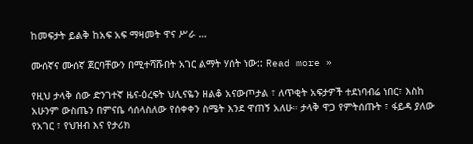ከመፍታት ይልቅ ከአፍ አፍ ማዛመት ዋና ሥራ …

ሙሰኛና ሙሰኛ ጀርባቸውን በሚተሻሹበት አገር ልማት ሃሰት ነው:: Read more »

የዚህ ታላቅ ሰው ድንገተኛ ዜና-ዕረፍት ህሊናዬን ዘልቆ አናውጦታል ፣ ለጥቂት አፍታዎች ተደነባብሬ ነበር፣ እስከ አሁንም ውስጤን በምናቤ ሳሰላስለው የሰቀቀን ስሜት እንደ ዋጠኝ አለሁ። ታላቅ ዋጋ የምትሰጡት ፣ ፋይዳ ያለው የአገር ፣ የህዝብ እና የታሪክ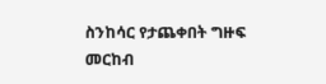ስንከሳር የታጨቀበት ግዙፍ መርከብ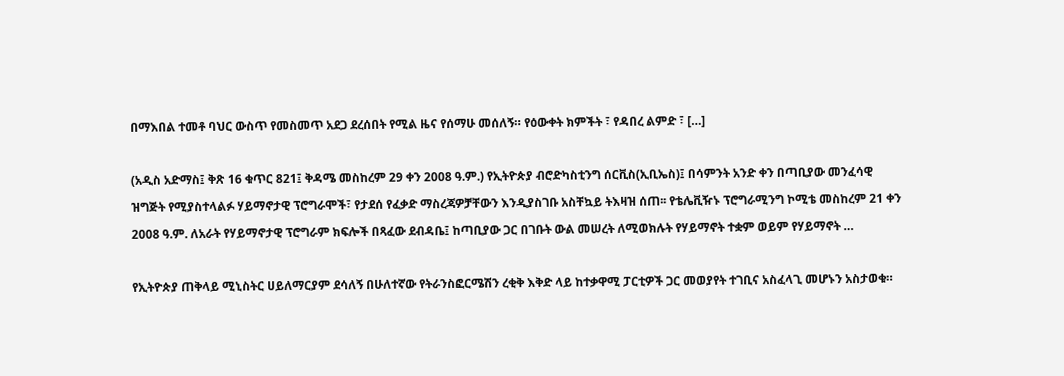በማእበል ተመቶ ባህር ውስጥ የመስመጥ አደጋ ደረሰበት የሚል ዜና የሰማሁ መሰለኝ። የዕውቀት ክምችት ፣ የዳበረ ልምድ ፣ […]

(አዲስ አድማስ፤ ቅጽ 16 ቁጥር 821፤ ቅዳሜ መስከረም 29 ቀን 2008 ዓ.ም.) የኢትዮጵያ ብሮድካስቲንግ ሰርቪስ(ኢቢኤስ)፤ በሳምንት አንድ ቀን በጣቢያው መንፈሳዊ ዝግጅት የሚያስተላልፉ ሃይማኖታዊ ፕሮግራሞች፣ የታደሰ የፈቃድ ማስረጃዎቻቸውን እንዲያስገቡ አስቸኳይ ትእዛዝ ሰጠ፡፡ የቴሌቪዥኑ ፕሮግራሚንግ ኮሚቴ መስከረም 21 ቀን 2008 ዓ.ም. ለአራት የሃይማኖታዊ ፕሮግራም ክፍሎች በጻፈው ደብዳቤ፤ ከጣቢያው ጋር በገቡት ውል መሠረት ለሚወክሉት የሃይማኖት ተቋም ወይም የሃይማኖት …

የኢትዮጵያ ጠቅላይ ሚኒስትር ሀይለማርያም ደሳለኝ በሁለተኛው የትራንስፎርሜሽን ረቂቅ እቅድ ላይ ከተቃዋሚ ፓርቲዎች ጋር መወያየት ተገቢና አስፈላጊ መሆኑን አስታወቁ።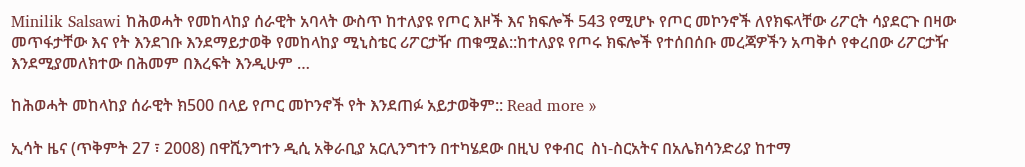Minilik Salsawi ከሕወሓት የመከላከያ ሰራዊት አባላት ውስጥ ከተለያዩ የጦር እዞች እና ክፍሎች 543 የሚሆኑ የጦር መኮንኖች ለየክፍላቸው ሪፖርት ሳያደርጉ በዛው መጥፋታቸው እና የት እንደገቡ እንደማይታወቅ የመከላከያ ሚኒስቴር ሪፖርታዥ ጠቁሟል::ከተለያዩ የጦሩ ክፍሎች የተሰበሰቡ መረጃዎችን አጣቅሶ የቀረበው ሪፖርታዥ እንደሚያመለክተው በሕመም በእረፍት እንዲሁም …

ከሕወሓት መከላከያ ሰራዊት ክ500 በላይ የጦር መኮንኖች የት እንደጠፉ አይታወቅም:: Read more »

ኢሳት ዜና (ጥቅምት 27 ፣ 2008) በዋሺንግተን ዲሲ አቅራቢያ አርሊንግተን በተካሄደው በዚህ የቀብር  ስነ-ስርአትና በአሌክሳንድሪያ ከተማ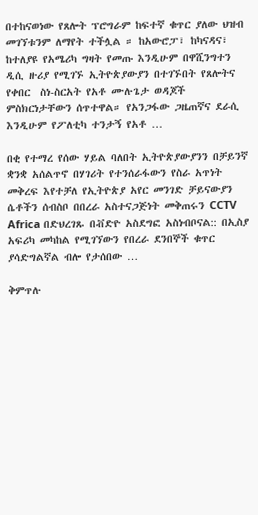በተከናወነው የጸሎት ፕሮግራም ከፍተኛ ቁጥር ያለው ህዝብ መገኘቱንም ለማየት ተችሏል ። ከአውሮፓ፣ ከካናዳና፣ ከተለያዩ የአሜሪካ ግዛት የመጡ እንዲሁም በዋሺንግተን ዲሲ ዙሪያ የሚገኙ ኢትዮጵያውያን በተገኙበት የጸሎትና የቀበር  ስነ-ስርአት የአቶ ሙሉጌታ ወዳጆች ምስክርነታቸውን ሰጥተዋል። የአንጋፋው ጋዜጠኛና ደራሲ እንዲሁም የፖለቲካ ተንታኝ የአቶ …

በቂ የተማረ የሰው ሃይል ባለበት ኢትዮጵያውያንን በቻይንኛ ቋንቋ አሰልጥኖ በሃገሪት የተንሰራፋውን የስራ አጥነት መቅረፍ እየተቻለ የኢትዮጵያ አየር መንገድ ቻይናውያን ሴቶችን ሰብስቦ በበረራ አስተናጋጅነት መቅጠሩን CCTV Africa በድህረገጹ በቭድዮ አስደግፎ አስነብቦናል:: በኢስያ አፍሪካ መካከል የሚገኘውን የበረራ ደንበኞች ቁጥር ያሳድግልኛል ብሎ የታሰበው …

ቅምጥሉ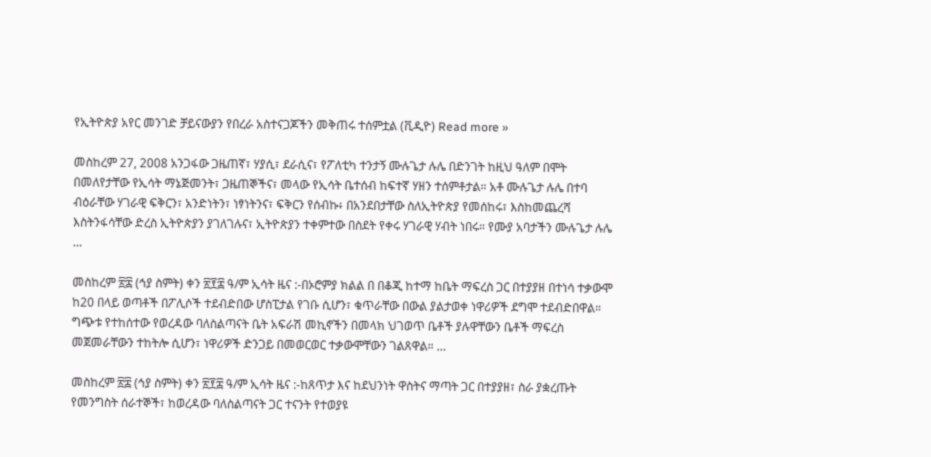የኢትዮጵያ አየር መንገድ ቻይናውያን የበረራ አስተናጋጆችን መቅጠሩ ተሰምቷል (ቪዲዮ) Read more »

መስከረም 27, 2008 አንጋፋው ጋዜጠኛ፣ ሃያሲ፣ ደራሲና፣ የፖለቲካ ተንታኝ ሙሉጌታ ሉሌ በድንገት ከዚህ ዓለም በሞት በመለየታቸው የኢሳት ማኔጅመንት፣ ጋዜጠኞችና፣ መላው የኢሳት ቤተሰብ ከፍተኛ ሃዘን ተሰምቶታል። አቶ ሙሉጌታ ሉሌ በተባ ብዕራቸው ሃገራዊ ፍቅርን፣ አንድነትን፣ ነፃነትንና፣ ፍቅርን የሰብኩ፥ በአንደበታቸው ስለኢትዮጵያ የመሰከሩ፣ እስከመጨረሻ እስትንፋሳቸው ድረስ ኢትዮጵያን ያገለገሉና፣ ኢትዮጵያን ተቀምተው በስደት የቀሩ ሃገራዊ ሃብት ነበሩ። የሙያ አባታችን ሙሉጌታ ሉሌ …

መስከረም ፳፰ (ኅያ ስምት) ቀን ፳፻፰ ዓ/ም ኢሳት ዜና :-በኦሮምያ ክልል በ በቆጂ ከተማ ከቤት ማፍረስ ጋር በተያያዘ በተነሳ ተቃውሞ ከ20 በላይ ወጣቶች በፖሊሶች ተደብድበው ሆስፒታል የገቡ ሲሆን፣ ቁጥራቸው በውል ያልታወቀ ነዋሪዎች ደግሞ ተደብድበዋል። ግጭቱ የተከሰተው የወረዳው ባለስልጣናት ቤት አፍራሽ መኪኖችን በመላክ ህገወጥ ቤቶች ያሉዋቸውን ቤቶች ማፍረስ መጀመራቸውን ተከትሎ ሲሆን፣ ነዋሪዎች ድንጋይ በመወርወር ተቃውሞቸውን ገልጸዋል። …

መስከረም ፳፰ (ኅያ ስምት) ቀን ፳፻፰ ዓ/ም ኢሳት ዜና :-ከጸጥታ እና ከደህንነት ዋስትና ማጣት ጋር በተያያዘ፣ ስራ ያቋረጡት የመንግስት ሰራተኞች፣ ከወረዳው ባለስልጣናት ጋር ተናንት የተወያዩ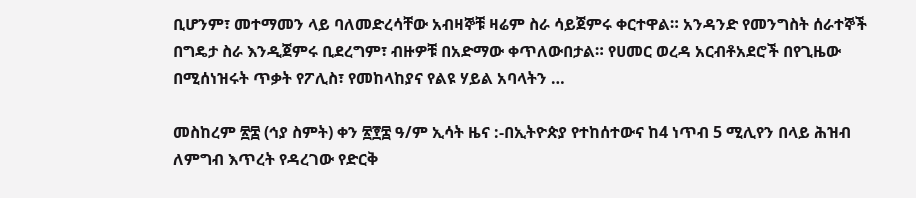ቢሆንም፣ መተማመን ላይ ባለመድረሳቸው አብዛኞቹ ዛሬም ስራ ሳይጀምሩ ቀርተዋል። አንዳንድ የመንግስት ሰራተኞች በግዴታ ስራ እንዲጀምሩ ቢደረግም፣ ብዙዎቹ በአድማው ቀጥለውበታል። የሀመር ወረዳ አርብቶአደሮች በየጊዜው በሚሰነዝሩት ጥቃት የፖሊስ፣ የመከላከያና የልዩ ሃይል አባላትን …

መስከረም ፳፰ (ኅያ ስምት) ቀን ፳፻፰ ዓ/ም ኢሳት ዜና :-በኢትዮጵያ የተከሰተውና ከ4 ነጥብ 5 ሚሊየን በላይ ሕዝብ ለምግብ እጥረት የዳረገው የድርቅ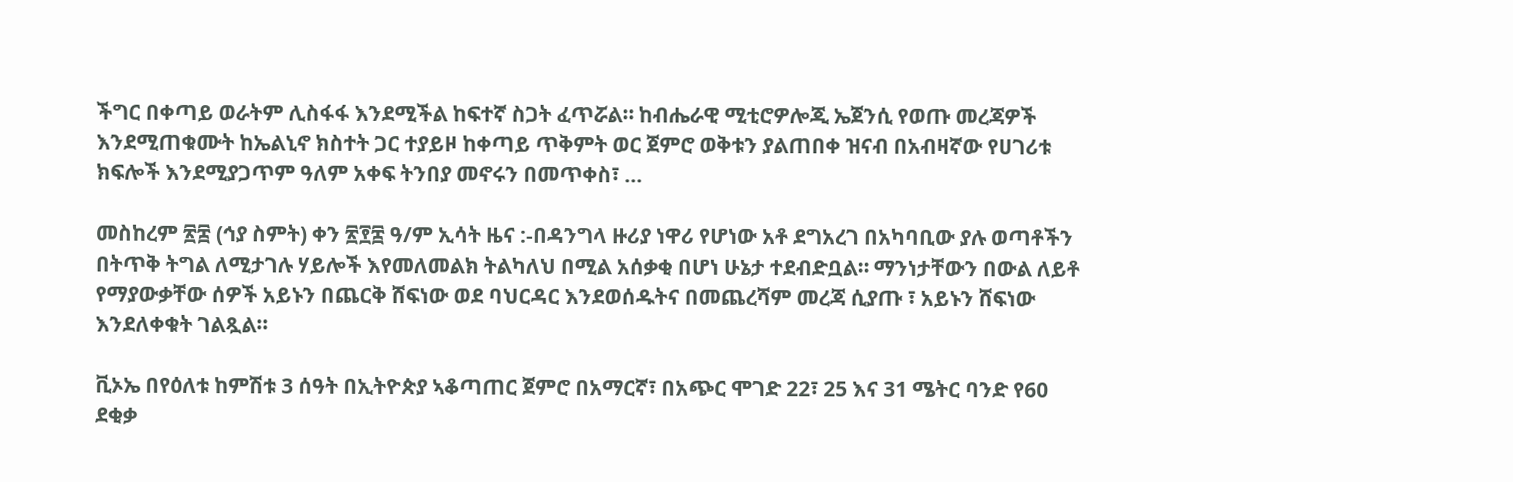ችግር በቀጣይ ወራትም ሊስፋፋ እንደሚችል ከፍተኛ ስጋት ፈጥሯል። ከብሔራዊ ሚቲሮዎሎጂ ኤጀንሲ የወጡ መረጃዎች እንደሚጠቁሙት ከኤልኒኖ ክስተት ጋር ተያይዞ ከቀጣይ ጥቅምት ወር ጀምሮ ወቅቱን ያልጠበቀ ዝናብ በአብዛኛው የሀገሪቱ ክፍሎች እንደሚያጋጥም ዓለም አቀፍ ትንበያ መኖሩን በመጥቀስ፣ …

መስከረም ፳፰ (ኅያ ስምት) ቀን ፳፻፰ ዓ/ም ኢሳት ዜና :-በዳንግላ ዙሪያ ነዋሪ የሆነው አቶ ደግአረገ በአካባቢው ያሉ ወጣቶችን በትጥቅ ትግል ለሚታገሉ ሃይሎች እየመለመልክ ትልካለህ በሚል አሰቃቂ በሆነ ሁኔታ ተደብድቧል። ማንነታቸውን በውል ለይቶ የማያውቃቸው ሰዎች አይኑን በጨርቅ ሸፍነው ወደ ባህርዳር እንደወሰዱትና በመጨረሻም መረጃ ሲያጡ ፣ አይኑን ሸፍነው እንደለቀቁት ገልጿል።

ቪኦኤ በየዕለቱ ከምሽቱ 3 ሰዓት በኢትዮጵያ ኣቆጣጠር ጀምሮ በአማርኛ፣ በአጭር ሞገድ 22፣ 25 እና 31 ሜትር ባንድ የ60 ደቂቃ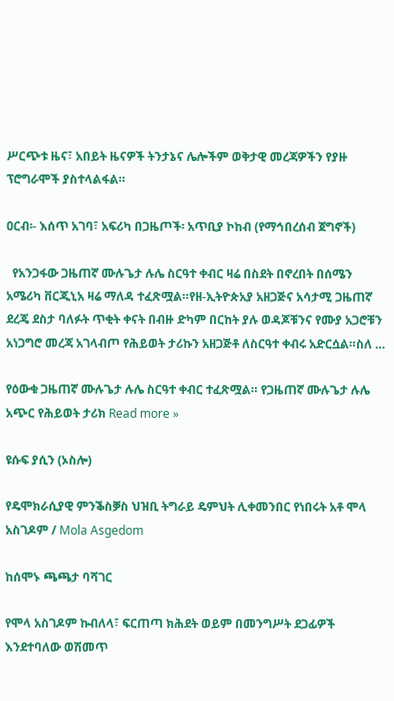ሥርጭቱ ዜና፣ አበይት ዜናዎች ትንታኔና ሌሎችም ወቅታዊ መረጃዎችን የያዙ ፕሮግራሞች ያስተላልፋል።

ዐርብ፡- እሰጥ አገባ፣ አፍሪካ በጋዜጦች፡ አጥቢያ ኮከብ (የማኅበረሰብ ጀግኖች)

  የአንጋፋው ጋዜጠኛ ሙሉጌታ ሉሌ ስርዓተ ቀብር ዛሬ በስደት በኖረበት በሰሜን አሜሪካ ቨርጂኒአ ዛሬ ማለዳ ተፈጽሟል።የዘ-ኢትዮጵአያ አዘጋጅና አሳታሚ ጋዜጠኛ ደረጄ ደስታ ባለፉት ጥቂት ቀናት በብዙ ድካም በርከት ያሉ ወዳጆቹንና የሙያ አጋሮቹን አነጋግሮ መረጃ አገላብጦ የሕይወት ታሪኩን አዘጋጅቶ ለስርዓተ ቀብሩ አድርሷል።ስለ …

የዕውቁ ጋዜጠኛ ሙሉጌታ ሉሌ ስርዓተ ቀብር ተፈጽሟል። የጋዜጠኛ ሙሉጌታ ሉሌ አጭር የሕይወት ታሪክ Read more »

ዩሱፍ ያሲን (ኦስሎ)

የዴሞክራሲያዊ ምንቕስቓስ ህዝቢ ትግራይ ዴምህት ሊቀመንበር የነበሩት አቶ ሞላ አስገዶም / Mola Asgedom

ከሰሞኑ ጫጫታ ባሻገር

የሞላ አስገዶም ኩብለላ፣ ፍርጠጣ ክሕደት ወይም በመንግሥት ደጋፊዎች እንደተባለው ወሽመጥ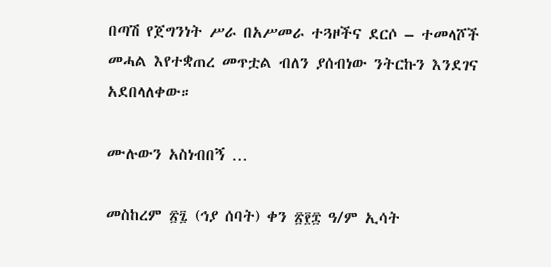በጣሽ የጀግንነት ሥራ በአሥመራ ተጓዞችና ደርሶ – ተመላሾች መሓል እየተቋጠረ መጥቷል ብለን ያሰብነው ንትርኩን እንደገና አደበላለቀው።

ሙሉውን አስነብበኝ …

መስከረም ፳፯ (ኅያ ሰባት) ቀን ፳፻፰ ዓ/ም ኢሳት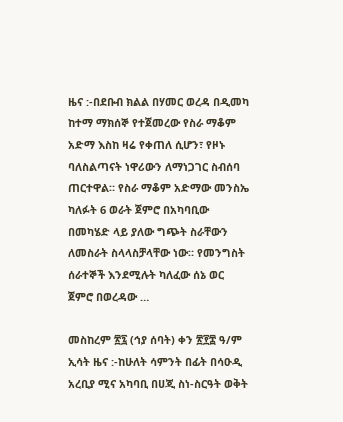ዜና :-በደቡብ ክልል በሃመር ወረዳ በዲመካ ከተማ ማክሰኞ የተጀመረው የስራ ማቆም አድማ እስከ ዛሬ የቀጠለ ሲሆን፣ የዞኑ ባለስልጣናት ነዋሪውን ለማነጋገር ስብሰባ ጠርተዋል። የስራ ማቆም አድማው መንስኤ ካለፉት 6 ወራት ጀምሮ በአካባቢው በመካሄድ ላይ ያለው ግጭት ስራቸውን ለመስራት ስላላስቻላቸው ነው። የመንግስት ሰራተኞች እንደሚሉት ካለፈው ሰኔ ወር ጀምሮ በወረዳው …

መስከረም ፳፯ (ኅያ ሰባት) ቀን ፳፻፰ ዓ/ም ኢሳት ዜና :-ከሁለት ሳምንት በፊት በሳዑዲ አረቢያ ሚና አካባቢ በሀጂ ስነ-ስርዓት ወቅት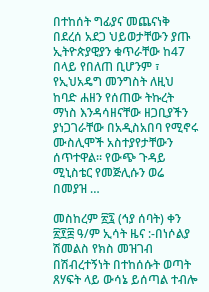በተከሰት ግፊያና መጨናነቅ በደረሰ አደጋ ህይወታቸውን ያጡ ኢትዮጵያዊያን ቁጥራቸው ከ47 በላይ የበለጠ ቢሆንም ፣ የኢህአዴግ መንግስት ለዚህ ከባድ ሐዘን የሰጠው ትኩረት ማነስ እንዳሳዘናቸው ዘጋቢያችን ያነጋገራቸው በአዲስአበባ የሚኖሩ ሙስሊሞች አስተያየታቸውን ሰጥተዋል፡፡ የውጭ ጉዳይ ሚኒስቴር የመጅሊሱን ወሬ በመያዝ …

መስከረም ፳፯ (ኅያ ሰባት) ቀን ፳፻፰ ዓ/ም ኢሳት ዜና :-በነሶልያ ሽመልስ የክስ መዝገብ በሽብረተኝነት በተከሰሱት ወጣት ጸሃፍት ላይ ውሳኔ ይሰጣል ተብሎ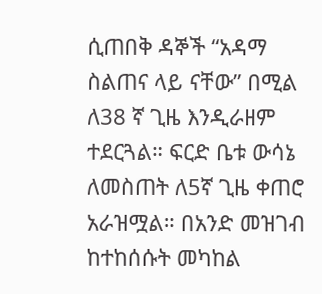ሲጠበቅ ዳኞች “አዳማ ስልጠና ላይ ናቸው” በሚል ለ38 ኛ ጊዜ እንዲራዘም ተደርጓል። ፍርድ ቤቱ ውሳኔ ለመስጠት ለ5ኛ ጊዜ ቀጠሮ አራዝሟል። በአንድ መዝገብ ከተከሰሱት መካከል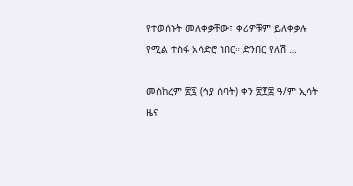የተወሰኑት መለቀቃቸው፣ ቀሪዎቹም ይለቀቃሉ የሚል ተስፋ አሳድሮ ነበር። ድንበር የለሽ …

መስከረም ፳፯ (ኅያ ሰባት) ቀን ፳፻፰ ዓ/ም ኢሳት ዜና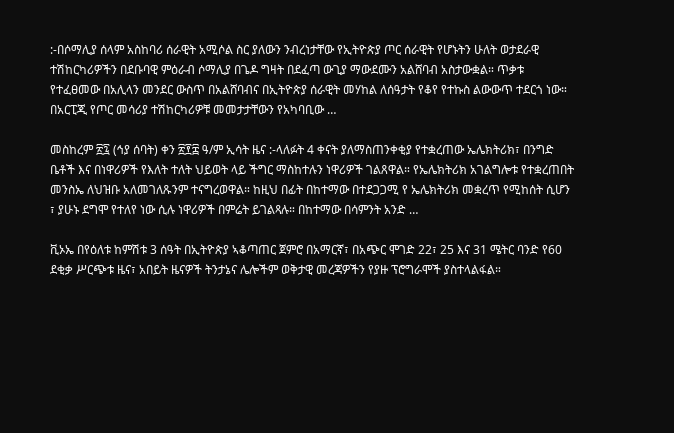:-በሶማሊያ ሰላም አስከባሪ ሰራዊት አሚሶል ስር ያለውን ንብረነታቸው የኢትዮጵያ ጦር ሰራዊት የሆኑትን ሁለት ወታደራዊ ተሽከርካሪዎችን በደቡባዊ ምዕራብ ሶማሊያ በጌዶ ግዛት በደፈጣ ውጊያ ማውደሙን አልሸባብ አስታውቋል። ጥቃቱ የተፈፀመው በአሊላን መንደር ውስጥ በአልሸባብና በኢትዮጵያ ሰራዊት መሃከል ለሰዓታት የቆየ የተኩስ ልውውጥ ተደርጎ ነው። በአርፒጂ የጦር መሳሪያ ተሽከርካሪዎቹ መመታታቸውን የአካባቢው …

መስከረም ፳፯ (ኅያ ሰባት) ቀን ፳፻፰ ዓ/ም ኢሳት ዜና :-ላለፉት 4 ቀናት ያለማስጠንቀቂያ የተቋረጠው ኤሌክትሪክ፣ በንግድ ቤቶች እና በነዋሪዎች የእለት ተለት ህይወት ላይ ችግር ማስከተሉን ነዋሪዎች ገልጸዋል። የኤሌክትሪክ አገልግሎቱ የተቋረጠበት መንስኤ ለህዝቡ አለመገለጹንም ተናግረወዋል። ከዚህ በፊት በከተማው በተደጋጋሚ የ ኤሌክትሪክ መቋረጥ የሚከሰት ሲሆን ፣ ያሁኑ ደግሞ የተለየ ነው ሲሉ ነዋሪዎች በምሬት ይገልጻሉ። በከተማው በሳምንት አንድ …

ቪኦኤ በየዕለቱ ከምሽቱ 3 ሰዓት በኢትዮጵያ ኣቆጣጠር ጀምሮ በአማርኛ፣ በአጭር ሞገድ 22፣ 25 እና 31 ሜትር ባንድ የ60 ደቂቃ ሥርጭቱ ዜና፣ አበይት ዜናዎች ትንታኔና ሌሎችም ወቅታዊ መረጃዎችን የያዙ ፕሮግራሞች ያስተላልፋል።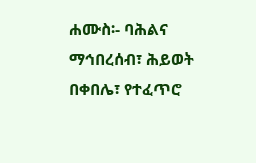ሐሙስ፡- ባሕልና ማኅበረሰብ፣ ሕይወት በቀበሌ፣ የተፈጥሮ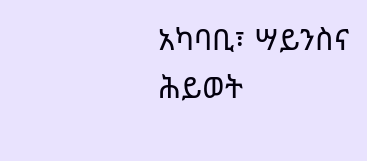አካባቢ፣ ሣይንስና ሕይወት